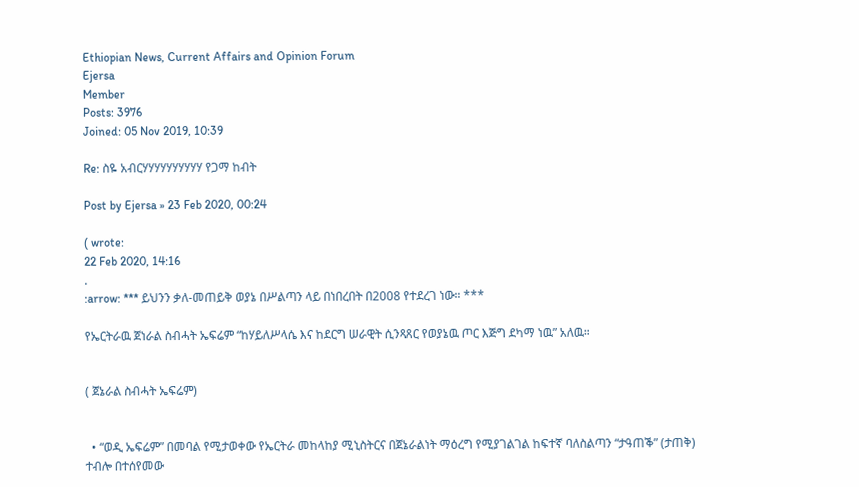Ethiopian News, Current Affairs and Opinion Forum
Ejersa
Member
Posts: 3976
Joined: 05 Nov 2019, 10:39

Re: ስዬ አብርሃሃሃሃሃሃሃሃሃሃ የጋማ ከብት

Post by Ejersa » 23 Feb 2020, 00:24

( wrote:
22 Feb 2020, 14:16
.
:arrow: *** ይህንን ቃለ-መጠይቅ ወያኔ በሥልጣን ላይ በነበረበት በ2008 የተደረገ ነው። ***

የኤርትራዉ ጀነራል ስብሓት ኤፍሬም “ከሃይለሥላሴ እና ከደርግ ሠራዊት ሲንጻጸር የወያኔዉ ጦር እጅግ ደካማ ነዉ” አለዉ።


( ጀኔራል ስብሓት ኤፍሬም)


  • “ወዲ ኤፍሬም” በመባል የሚታወቀው የኤርትራ መከላከያ ሚኒስትርና በጀኔራልነት ማዕረግ የሚያገልገል ከፍተኛ ባለስልጣን “ታዓጠቕ” (ታጠቅ) ተብሎ በተሰየመው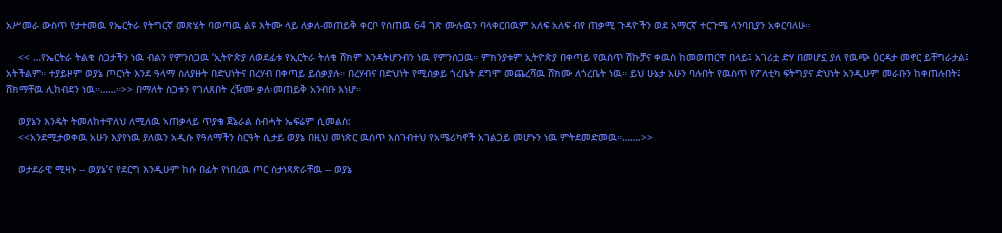አሥመራ ውስጥ የታተመዉ የኤርትራ የትግርኛ መጽሄት ባወጣዉ ልዩ እትሙ ላይ ለቃለ-መጠይቅ ቀርቦ የሰጠዉ 64 ገጽ ሙሉዉን ባላቀርበዉም አለፍ አለፍ ብየ ጠቃሚ ጉዳዮችን ወደ አማርኛ ተርጉሜ ላንባቢያን አቀርባለሁ።

    << …የኤርትራ ትልቁ ስጋታችን ነዉ ብልን የምንሰጋዉ ‘ኢትዮጵያ ለወደፊቱ የኢርትራ ትለቁ ሸክም እንዳትሆንብን ነዉ የምንሰጋዉ። ምክንያቱም ኢትዮጵያ በቀጣይ የዉስጥ ሽኩቻና ቀዉስ ከመወጠርዋ በላይ፤ አገሪቷ ድሃ በመሆኗ ያለ የዉጭ ዕርዳታ መኖር ይቸግራታል፤ አትችልም። ተያይዞም ወያኔ ጦርነት እንደ ዓላማ ስለያዙት በድህነትና በረሃብ በቀጣይ ይሰቃያሉ። በረሃብና በድህነት የሚሰቃይ ጎረቤት ደግሞ መጨረሻዉ ሸክሙ ለጎረቤት ነዉ። ይህ ሁኔታ አሁን ባሉበት የዉስጥ የፖለቲካ ፍትግያና ድህነት አንዲሁም መራቡን ከቀጠሉበት፤ ሸክማቸዉ ሊከብደን ነዉ።……።>> በማለት ስጋቱን የገለጸበት ረዥሙ ቃለ፡መጠይቅ አንብቡ እነሆ።

    ወያኔን እንዴት ትመለከተዋለህ ለሚለዉ ኣጠቃላይ ጥያቄ ጀኔራል ስብሓት ኤፍሬም ሲመልስ:
    <<አንደሚታወቀዉ አሁን እያየነዉ ያለዉን አዲሱ የዓለማችን ስርዓት ሲታይ ወያኔ በዚህ መነጽር ዉስጥ እስገብተህ የአሜሪካኖች አገልጋይ መሆኑን ነዉ ምትደመድመዉ።…….>>

    ወታደራዊ ሚዛኑ -- ወያኔ’ና የደርግ እንዲሁም ከሱ በፊት የነበረዉ ጦር ስታነጻጽራቸዉ -- ወያኔ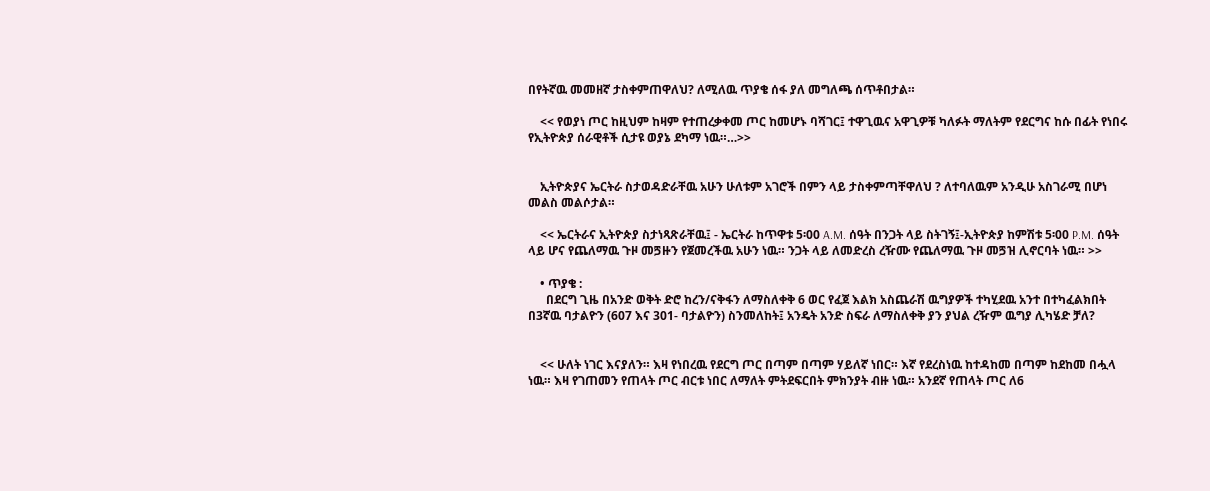በየትኛዉ መመዘኛ ታስቀምጠዋለህ? ለሚለዉ ጥያቄ ሰፋ ያለ መግለጫ ሰጥቶበታል።

    << የወያነ ጦር ከዚህም ከዛም የተጠረቃቀመ ጦር ከመሆኑ ባሻገር፤ ተዋጊዉና አዋጊዎቹ ካለፉት ማለትም የደርግና ከሱ በፊት የነበሩ የኢትዮጵያ ሰራዊቶች ሲታዩ ወያኔ ደካማ ነዉ።…>>


    ኢትዮጵያና ኤርትራ ስታወዳድራቸዉ አሁን ሁለቱም አገሮች በምን ላይ ታስቀምጣቸዋለህ ? ለተባለዉም አንዲሁ አስገራሚ በሆነ መልስ መልሶታል።

    << ኤርትራና ኢትዮጵያ ስታነጻጽራቸዉ፤ - ኤርትራ ከጥዋቱ 5፡00 A.M. ሰዓት በንጋት ላይ ስትገኝ፤-ኢትዮጵያ ከምሽቱ 5፡00 P.M. ሰዓት ላይ ሆና የጨለማዉ ጉዞ መጛዙን የጀመረችዉ አሁን ነዉ። ንጋት ላይ ለመድረስ ረዥሙ የጨለማዉ ጉዞ መጛዝ ሊኖርባት ነዉ። >>

    • ጥያቄ :
      በደርግ ጊዜ በአንድ ወቅት ድሮ ከረን/ናቅፋን ለማስለቀቅ 6 ወር የፈጀ እልክ አስጨራሽ ዉግያዎች ተካሂደዉ አንተ በተካፈልክበት በ3ኛዉ ባታልዮን (607 እና 301- ባታልዮን) ስንመለከት፤ አንዴት አንድ ስፍራ ለማስለቀቅ ያን ያህል ረዥም ዉግያ ሊካሄድ ቻለ?


    << ሁለት ነገር እናያለን። እዛ የነበረዉ የደርግ ጦር በጣም በጣም ሃይለኛ ነበር። እኛ የደረስነዉ ከተዳከመ በጣም ከደከመ በሗላ ነዉ። እዛ የገጠመን የጠላት ጦር ብርቱ ነበር ለማለት ምትደፍርበት ምክንያት ብዙ ነዉ። አንደኛ የጠላት ጦር ለ6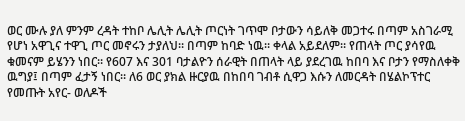ወር ሙሉ ያለ ምንም ረዳት ተከቦ ሌሊት ሌሊት ጦርነት ገጥሞ ቦታውን ሳይለቅ መጋተሩ በጣም አስገራሚ የሆነ አዋጊና ተዋጊ ጦር መኖሩን ታያለህ። በጣም ከባድ ነዉ። ቀላል አይደለም። የጠላት ጦር ያሳየዉ ቁመናም ይሄንን ነበር። የ607 እና 301 ባታልዮን ሰራዊት በጠላት ላይ ያደረገዉ ከበባ እና ቦታን የማስለቀቅ ዉግያ፤ በጣም ፈታኝ ነበር። ለ6 ወር ያክል ዙርያዉ በከበባ ገብቶ ሲዋጋ እሱን ለመርዳት በሄልኮፕተር የመጡት አየር- ወለዶች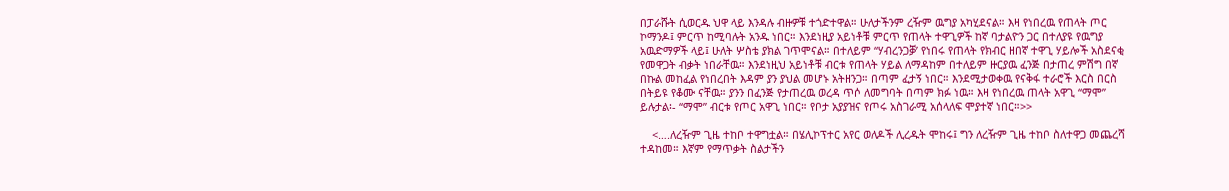በፓራሹት ሲወርዱ ህዋ ላይ እንዳሉ ብዙዎቹ ተጎድተዋል። ሁለታችንም ረዥም ዉግያ አካሂደናል። እዛ የነበረዉ የጠላት ጦር ኮማንዶ፤ ምርጥ ከሚባሉት አንዱ ነበር። እንደነዚያ አይነቶቹ ምርጥ የጠላት ተዋጊዎች ከኛ ባታልዮን ጋር በተለያዩ የዉግያ አዉድማዎች ላይ፤ ሁለት ሦስቴ ያክል ገጥሞናል። በተለይም “ሃብረንጋቓ’ የነበሩ የጠላት የክብር ዘበኛ ተዋጊ ሃይሎች አስደናቂ የመዋጋት ብቃት ነበራቸዉ። እንደነዚህ አይነቶቹ ብርቱ የጠላት ሃይል ለማዳከም በተለይም ዙርያዉ ፈንጅ በታጠረ ምሽግ በኛ በኩል መከፈል የነበረበት እዳም ያን ያህል መሆኑ አትዘንጋ። በጣም ፈታኝ ነበር። እንደሚታወቀዉ የናቅፋ ተራሮች እርስ በርስ በትይዩ የቆሙ ናቸዉ። ያንን በፈንጅ የታጠረዉ ወረዳ ጥሶ ለመግባት በጣም ክፉ ነዉ። እዛ የነበረዉ ጠላት አዋጊ “ማሞ” ይሉታል፡- “ማሞ” ብርቱ የጦር አዋጊ ነበር። የቦታ አያያዝና የጦሩ አስገራሚ አሰላለፍ ሞያተኛ ነበር።>>

    <….ለረዥም ጊዜ ተከቦ ተዋግቷል። በሄሊኮፕተር አየር ወለዶች ሊረዱት ሞከሩ፤ ግን ለረዥም ጊዜ ተከቦ ስለተዋጋ መጨረሻ ተዳከመ። እኛም የማጥቃት ስልታችን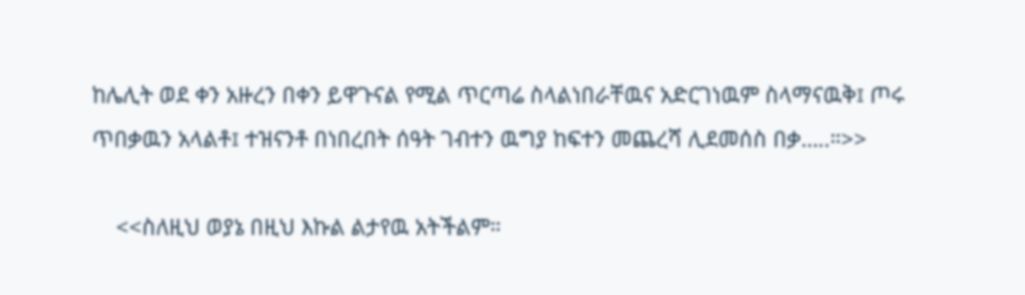ከሌሊት ወደ ቀን አዙረን በቀን ይዋጉናል የሚል ጥርጣሬ ስላልነበራቸዉና አድርገነዉም ስላማናዉቅ፤ ጦሩ ጥበቃዉን አላልቶ፤ ተዝናንቶ በነበረበት ሰዓት ገብተን ዉግያ ከፍተን መጨረሻ ሊደመሰስ በቃ…..።>>

    <<ስለዚህ ወያኔ በዚህ እኩል ልታየዉ አትችልም።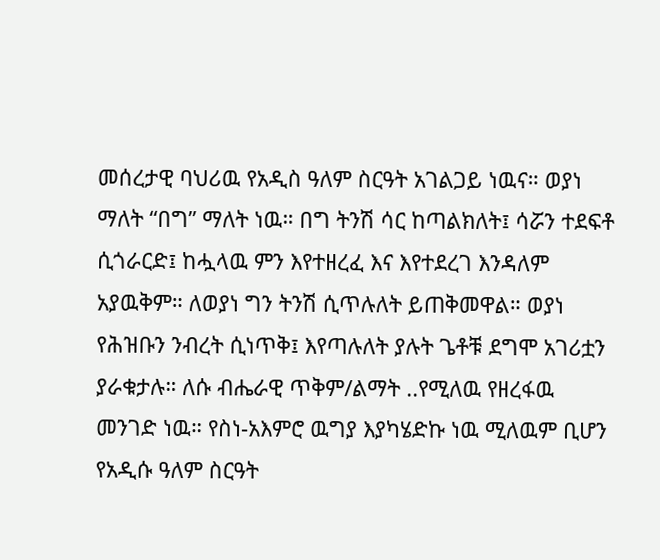መሰረታዊ ባህሪዉ የአዲስ ዓለም ስርዓት አገልጋይ ነዉና። ወያነ ማለት “በግ” ማለት ነዉ። በግ ትንሽ ሳር ከጣልክለት፤ ሳሯን ተደፍቶ ሲጎራርድ፤ ከሗላዉ ምን እየተዘረፈ እና እየተደረገ እንዳለም አያዉቅም። ለወያነ ግን ትንሽ ሲጥሉለት ይጠቅመዋል። ወያነ የሕዝቡን ንብረት ሲነጥቅ፤ እየጣሉለት ያሉት ጌቶቹ ደግሞ አገሪቷን ያራቁታሉ። ለሱ ብሔራዊ ጥቅም/ልማት ..የሚለዉ የዘረፋዉ መንገድ ነዉ። የስነ-አእምሮ ዉግያ እያካሄድኩ ነዉ ሚለዉም ቢሆን የአዲሱ ዓለም ስርዓት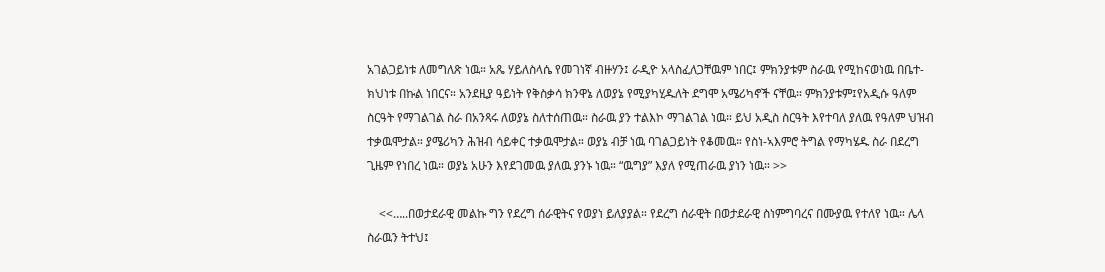አገልጋይነቱ ለመግለጽ ነዉ። አጼ ሃይለስላሴ የመገነኛ ብዙሃን፤ ራዲዮ አላስፈለጋቸዉም ነበር፤ ምክንያቱም ስራዉ የሚከናወነዉ በቤተ-ክህነቱ በኩል ነበርና። አንደዚያ ዓይነት የቅስቃሳ ክንዋኔ ለወያኔ የሚያካሂዱለት ደግሞ አሜሪካኖች ናቸዉ። ምክንያቱም፤የአዲሱ ዓለም ስርዓት የማገልገል ስራ በአንጻሩ ለወያኔ ስለተሰጠዉ። ስራዉ ያን ተልእኮ ማገልገል ነዉ። ይህ አዲስ ስርዓት እየተባለ ያለዉ የዓለም ህዝብ ተቃዉሞታል። ያሜሪካን ሕዝብ ሳይቀር ተቃዉሞታል። ወያኔ ብቻ ነዉ ባገልጋይነት የቆመዉ። የስነ-ኣእምሮ ትግል የማካሄዱ ስራ በደረግ ጊዜም የነበረ ነዉ። ወያኔ አሁን እየደገመዉ ያለዉ ያንኑ ነዉ። “ዉግያ” እያለ የሚጠራዉ ያነን ነዉ። >>

    <<…..በወታደራዊ መልኩ ግን የደረግ ሰራዊትና የወያነ ይለያያል። የደረግ ሰራዊት በወታደራዊ ስነምግባረና በሙያዉ የተለየ ነዉ። ሌላ ስራዉን ትተህ፤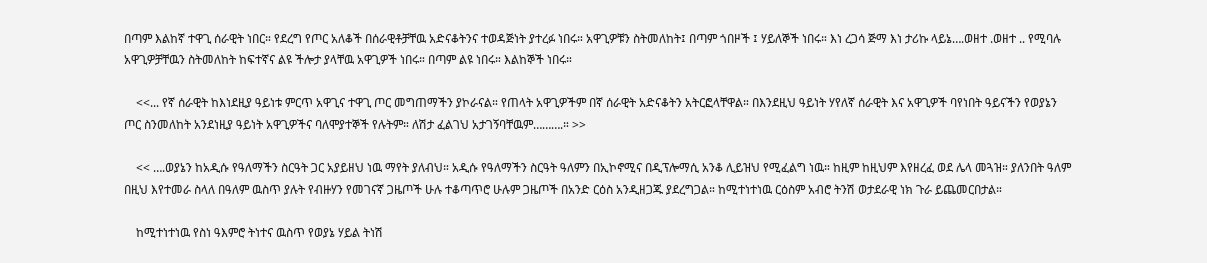በጣም እልከኛ ተዋጊ ሰራዊት ነበር። የደረግ የጦር አለቆች በሰራዊቶቻቸዉ አድናቆትንና ተወዳጅነት ያተረፉ ነበሩ። አዋጊዎቹን ስትመለከት፤ በጣም ጎበዞች ፤ ሃይለኞች ነበሩ። እነ ረጋሳ ጅማ እነ ታሪኩ ላይኔ….ወዘተ .ወዘተ .. የሚባሉ አዋጊዎቻቸዉን ስትመለከት ከፍተኛና ልዩ ችሎታ ያላቸዉ አዋጊዎች ነበሩ። በጣም ልዩ ነበሩ። እልከኞች ነበሩ።

    <<... የኛ ሰራዊት ከእነደዚያ ዓይነቱ ምርጥ አዋጊና ተዋጊ ጦር መግጠማችን ያኮራናል። የጠላት አዋጊዎችም በኛ ሰራዊት አድናቆትን አትርፎላቸዋል። በእንደዚህ ዓይነት ሃየለኛ ሰራዊት እና አዋጊዎች ባየነበት ዓይናችን የወያኔን ጦር ስንመለከት አንደነዚያ ዓይነት አዋጊዎችና ባለሞያተኞች የሉትም። ለሽታ ፈልገህ አታገኝባቸዉም……….። >>

    << ….ወያኔን ከአዲሱ የዓለማችን ስርዓት ጋር አያይዘህ ነዉ ማየት ያለብህ። አዲሱ የዓለማችን ስርዓት ዓለምን በኢኮኖሚና በዲፕሎማሲ አንቆ ሊይዝህ የሚፈልግ ነዉ። ከዚም ከዚህም እየዘረፈ ወደ ሌላ መጓዝ። ያለንበት ዓለም በዚህ እየተመራ ስላለ በዓለም ዉስጥ ያሉት የብዙሃን የመገናኛ ጋዜጦች ሁሉ ተቆጣጥሮ ሁሉም ጋዜጦች በአንድ ርዕስ አንዲዘጋጁ ያደረግጋል። ከሚተነተነዉ ርዕስም አብሮ ትንሽ ወታደራዊ ነክ ጉራ ይጨመርበታል።

    ከሚተነተነዉ የስነ ዓእምሮ ትነተና ዉስጥ የወያኔ ሃይል ትነሽ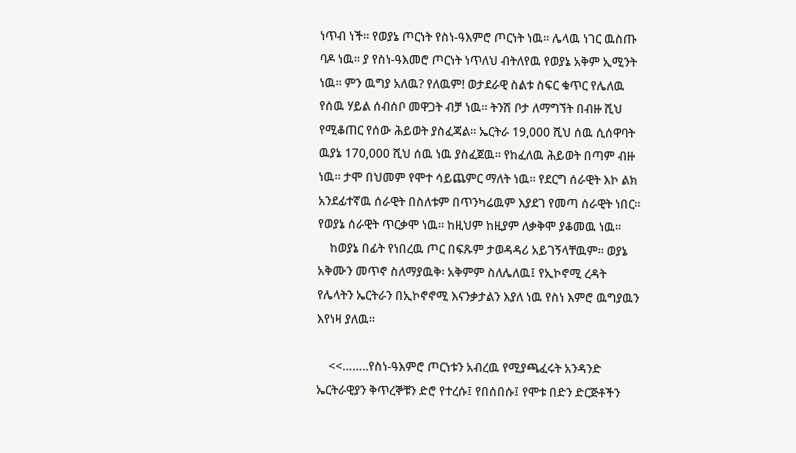ነጥብ ነች። የወያኔ ጦርነት የስነ-ዓእምሮ ጦርነት ነዉ። ሌላዉ ነገር ዉስጡ ባዶ ነዉ። ያ የስነ-ዓእመሮ ጦርነት ነጥለህ ብትለየዉ የወያኔ አቅም ኢሚንት ነዉ። ምን ዉግያ አለዉ? የለዉም! ወታደራዊ ስልቱ ስፍር ቁጥር የሌለዉ የሰዉ ሃይል ሰብሰቦ መዋጋት ብቻ ነዉ። ትንሽ ቦታ ለማግኘት በብዙ ሺህ የሚቆጠር የሰው ሕይወት ያስፈጃል። ኤርትራ 19,000 ሺህ ሰዉ ሲሰዋባት ዉያኔ 170,000 ሺህ ሰዉ ነዉ ያስፈጀዉ። የከፈለዉ ሕይወት በጣም ብዙ ነዉ። ታሞ በህመም የሞተ ሳይጨምር ማለት ነዉ። የደርግ ሰራዊት እኮ ልክ አንደፊተኛዉ ሰራዊት በስለቱም በጥንካሬዉም እያደገ የመጣ ሰራዊት ነበር። የወያኔ ሰራዊት ጥርቃሞ ነዉ። ከዚህም ከዚያም ለቃቅሞ ያቆመዉ ነዉ።
    ከወያኔ በፊት የነበረዉ ጦር በፍጹም ታወዳዳሪ አይገኝላቸዉም። ወያኔ አቅሙን መጥኖ ስለማያዉቅ፡ አቅምም ስለሌለዉ፤ የኢኮኖሚ ረዳት የሌላትን ኤርትራን በኢኮኖኖሚ እናንቃታልን እያለ ነዉ የስነ እምሮ ዉግያዉን እየነዛ ያለዉ።

    <<……..የስነ-ዓእምሮ ጦርነቱን አብረዉ የሚያጫፈሩት አንዳንድ ኤርትራዊያን ቅጥረኞቹን ድሮ የተረሱ፤ የበሰበሱ፤ የሞቱ በድን ድርጅቶችን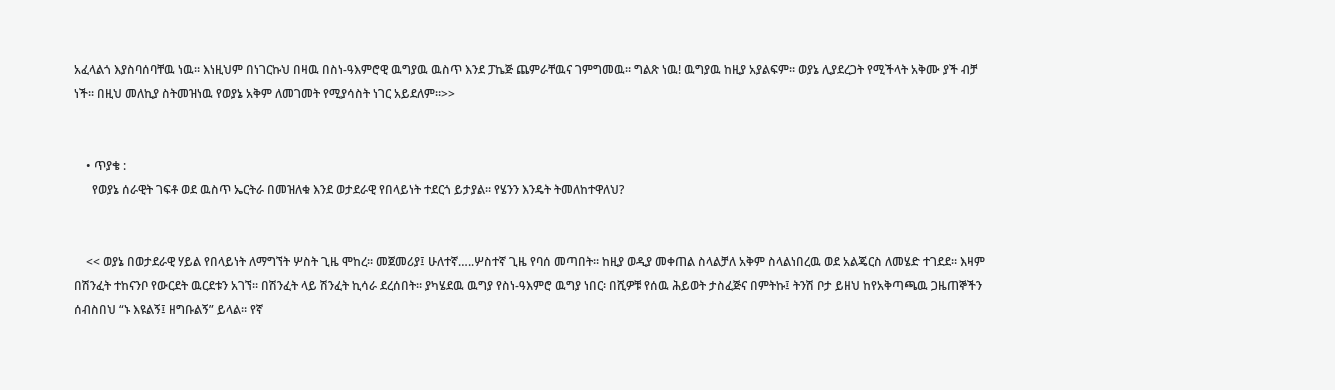አፈላልጎ እያስባሰባቸዉ ነዉ። እነዚህም በነገርኩህ በዛዉ በስነ-ዓእምሮዊ ዉግያዉ ዉስጥ እንደ ፓኬጅ ጨምራቸዉና ገምግመዉ። ግልጽ ነዉ! ዉግያዉ ከዚያ አያልፍም። ወያኔ ሊያደረጋት የሚችላት አቅሙ ያች ብቻ ነች። በዚህ መለኪያ ስትመዝነዉ የወያኔ አቅም ለመገመት የሚያሳስት ነገር አይደለም።>>


    • ጥያቄ :
      የወያኔ ሰራዊት ገፍቶ ወደ ዉስጥ ኤርትራ በመዝለቁ እንደ ወታደራዊ የበላይነት ተደርጎ ይታያል። የሄንን እንዴት ትመለከተዋለህ?


    << ወያኔ በወታደራዊ ሃይል የበላይነት ለማግኘት ሦስት ጊዜ ሞከረ። መጀመሪያ፤ ሁለተኛ…..ሦስተኛ ጊዜ የባሰ መጣበት። ከዚያ ወዲያ መቀጠል ስላልቻለ አቅም ስላልነበረዉ ወደ አልጄርስ ለመሄድ ተገደደ። እዛም በሽንፈት ተከናንቦ የውርደት ዉርደቱን አገኘ። በሽንፈት ላይ ሽንፈት ኪሳራ ደረሰበት። ያካሄደዉ ዉግያ የስነ-ዓእምሮ ዉግያ ነበር፡ በሺዎቹ የሰዉ ሕይወት ታስፈጅና በምትኩ፤ ትንሽ ቦታ ይዘህ ከየአቅጣጫዉ ጋዜጠኞችን ሰብስበህ “ኑ እዩልኝ፤ ዘግቡልኝ” ይላል። የኛ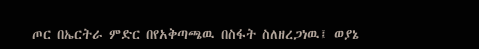ጦር በኤርትራ ምድር በየአቅጣጫዉ በስፋት ስለዘረጋነዉ፤ ወያኔ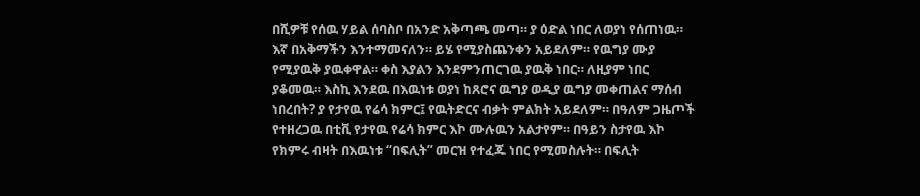በሺዎቹ የሰዉ ሃይል ሰባስቦ በአንድ አቅጣጫ መጣ። ያ ዕድል ነበር ለወያነ የሰጠነዉ። እኛ በአቅማችን እንተማመናለን። ይሄ የሚያስጨንቀን አይደለም። የዉግያ ሙያ የሚያዉቅ ያዉቀዋል። ቀስ እያልን እንደምንጠርገዉ ያዉቅ ነበር። ለዚያም ነበር ያቆመዉ። እስኪ እንደዉ በእዉነቱ ወያነ ከጸሮና ዉግያ ወዲያ ዉግያ መቀጠልና ማሰብ ነበረበት? ያ የታየዉ የሬሳ ክምር፤ የዉትድርና ብቃት ምልክት አይደለም። በዓለም ጋዜጦች የተዘረጋዉ በቲቪ የታየዉ የሬሳ ክምር እኮ ሙሉዉን አልታየም። በዓይን ስታየዉ እኮ የክምሩ ብዛት በእዉነቱ “በፍሊት” መርዝ የተፈጁ ነበር የሚመስሉት። በፍሊት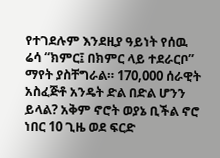የተገደሉም እንደዚያ ዓይነት የሰዉ ሬሳ “ክምር፤ በክምር ላይ ተደራርቦ” ማየት ያስቸግራል። 170,000 ሰራዊት አስፈጅቶ አንዴት ድል በድል ሆንን ይላል? አቅም ኖሮት ወያኔ ቢችል ኖሮ ነበር 10 ጊዜ ወደ ፍርድ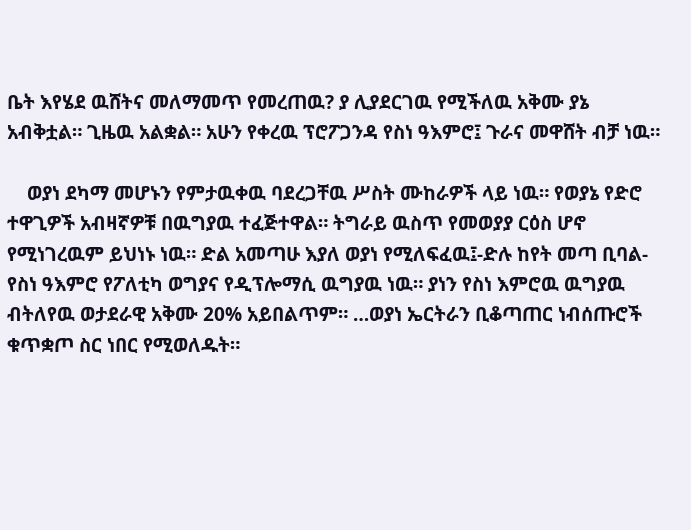ቤት እየሄደ ዉሸትና መለማመጥ የመረጠዉ? ያ ሊያደርገዉ የሚችለዉ አቅሙ ያኔ አብቅቷል። ጊዜዉ አልቋል። አሁን የቀረዉ ፕሮፖጋንዳ የስነ ዓእምሮ፤ ጉራና መዋሸት ብቻ ነዉ።

    ወያነ ደካማ መሆኑን የምታዉቀዉ ባደረጋቸዉ ሥስት ሙከራዎች ላይ ነዉ። የወያኔ የድሮ ተዋጊዎች አብዛኛዎቹ በዉግያዉ ተፈጅተዋል። ትግራይ ዉስጥ የመወያያ ርዕስ ሆኖ የሚነገረዉም ይህነኑ ነዉ። ድል አመጣሁ እያለ ወያነ የሚለፍፈዉ፤-ድሉ ከየት መጣ ቢባል- የስነ ዓእምሮ የፖለቲካ ወግያና የዲፕሎማሲ ዉግያዉ ነዉ። ያነን የስነ እምሮዉ ዉግያዉ ብትለየዉ ወታደራዊ አቅሙ 20% አይበልጥም። …ወያነ ኤርትራን ቢቆጣጠር ነብሰጡሮች ቁጥቋጦ ስር ነበር የሚወለዱት።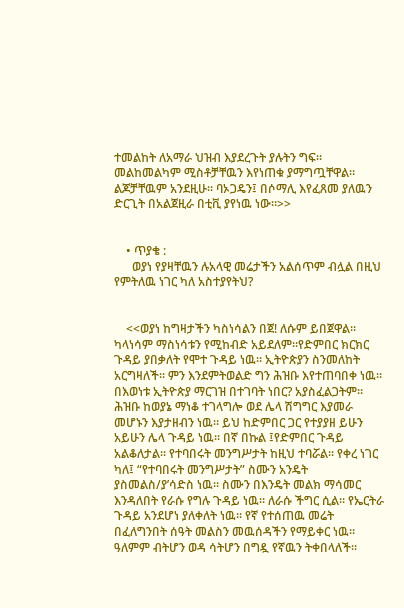ተመልከት ለአማራ ህዝብ እያደረጉት ያሉትን ግፍ። መልከመልካም ሚስቶቻቸዉን እየነጠቁ ያማግጧቸዋል። ልጆቻቸዉም አንደዚሁ። ባኦጋዴን፤ በሶማሊ እየፈጸመ ያለዉን ድርጊት በአልጀዚራ በቲቪ ያየነዉ ነው።>>


    • ጥያቄ :
      ወያነ የያዛቸዉን ሉአላዊ መሬታችን አልሰጥም ብሏል በዚህ የምትለዉ ነገር ካለ አስተያየትህ?


    <<ወያነ ከግዛታችን ካስነሳልን በጀ! ለሱም ይበጀዋል። ካላነሳም ማስነሳቱን የሚከብድ አይደለም።የድምበር ክርክር ጉዳይ ያበቃለት የሞተ ጉዳይ ነዉ። ኢትዮጵያን ስንመለከት አርግዛለች። ምን እንደምትወልድ ግን ሕዝቡ እየተጠባበቀ ነዉ። በእወነቱ ኢትዮጵያ ማርገዝ በተገባት ነበር? አያስፈልጋትም። ሕዝቡ ከወያኔ ማነቆ ተገላግሎ ወደ ሌላ ሽግግር እያመራ መሆኑን እያታዘብን ነዉ። ይህ ከድምበር ጋር የተያያዘ ይሁን አይሁን ሌላ ጉዳይ ነዉ። በኛ በኩል ፤የድምበር ጉዳይ አልቆለታል። የተባበሩት መንግሥታት ከዚህ ተባሯል። የቀረ ነገር ካለ፤ “የተባበሩት መንግሥታት” ስሙን አንዴት ያስመልስ/ያ’ሳድስ ነዉ። ስሙን በእንዴት መልክ ማሳመር እንዳለበት የራሱ የግሉ ጉዳይ ነዉ። ለራሱ ችግር ሲል። የኤርትራ ጉዳይ አንደሆነ ያለቀለት ነዉ። የኛ የተሰጠዉ መሬት በፈለግንበት ሰዓት መልስን መዉሰዳችን የማይቀር ነዉ። ዓለምም ብትሆን ወዳ ሳትሆን በግዷ የኛዉን ትቀበላለች።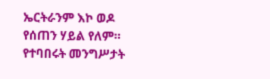ኤርትራንም እኮ ወዶ የሰጠን ሃይል የለም። የተባበሩት መንግሥታት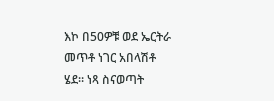እኮ በ50ዎቹ ወደ ኤርትራ መጥቶ ነገር አበላሽቶ ሄደ። ነጻ ስናወጣት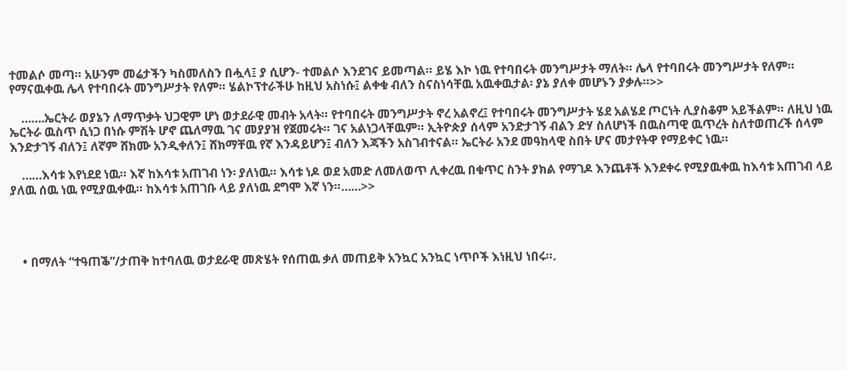ተመልሶ መጣ። አሁንም መሬታችን ካስመለስን በሗላ፤ ያ ሲሆን- ተመልሶ እንደገና ይመጣል። ይሄ እኮ ነዉ የተባበሩት መንግሥታት ማለት። ሌላ የተባበሩት መንግሥታት የለም። የማናዉቀዉ ሌላ የተባበሩት መንግሥታት የለም። ሄልኮፕተራችሁ ከዚህ አስነሱ፤ ልቀቁ ብለን ስናስነሳቸዉ አዉቀዉታል፡ ያኔ ያለቀ መሆኑን ያቃሉ።>>

    …….ኤርትራ ወያኔን ለማጥቃት ህጋዊም ሆነ ወታደራዊ መብት አላት። የተባበሩት መንግሥታት ኖረ አልኖረ፤ የተባበሩት መንግሥታት ሄደ አልሄደ ጦርነት ሊያስቆም አይችልም። ለዚህ ነዉ ኤርትራ ዉስጥ ሲነጋ በነሱ ምሽት ሆኖ ጨለማዉ ገና መያያዝ የጀመሩት። ገና አልነጋላቸዉም። ኢትዮጵያ ሰላም አንድታገኝ ብልን ድሃ ስለሆነች በዉስጣዊ ዉጥረት ስለተወጠረች ሰላም እንድታገኝ ብለን፤ ለኛም ሸክሙ አንዲቀለን፤ ሸክማቸዉ የኛ እንዳይሆን፤ ብለን እጃችን አስገብተናል። ኤርትራ አንደ መዓከላዊ ስበት ሆና መታየትዋ የማይቀር ነዉ።

    ……እሳቱ እየነደደ ነዉ። እኛ ከእሳቱ አጠገብ ነን፡ ያለነዉ። እሳቱ ነዶ ወደ አመድ ለመለወጥ ሊቀረዉ በቁጥር ስንት ያክል የማገዶ እንጨቶች እንደቀሩ የሚያዉቀዉ ከእሳቱ አጠገብ ላይ ያለዉ ሰዉ ነዉ የሚያዉቀዉ። ከእሳቱ አጠገቡ ላይ ያለነዉ ደግሞ እኛ ነን።……>>




    • በማለት “ተዓጠቕ”/ታጠቅ ከተባለዉ ወታደራዊ መጽሄት የሰጠዉ ቃለ መጠይቅ አንኳር አንኳር ነጥቦች እነዚህ ነበሩ።.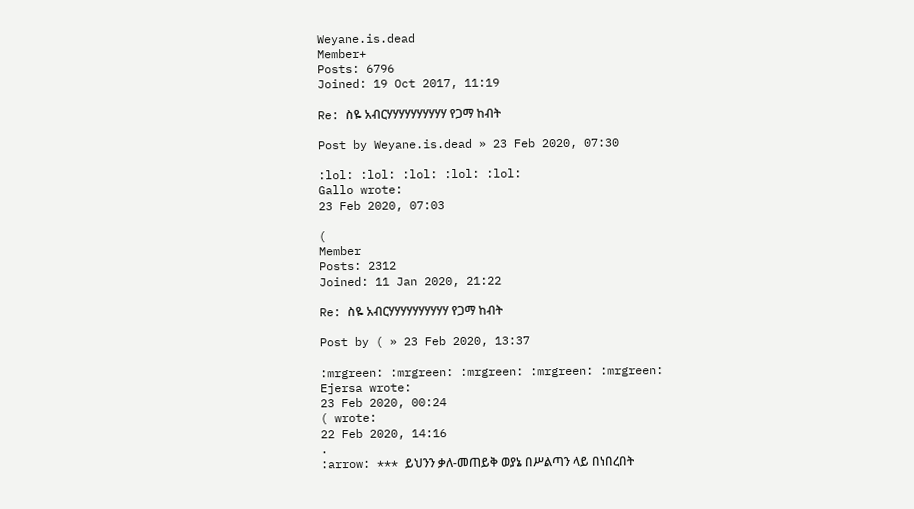Weyane.is.dead
Member+
Posts: 6796
Joined: 19 Oct 2017, 11:19

Re: ስዬ አብርሃሃሃሃሃሃሃሃሃሃ የጋማ ከብት

Post by Weyane.is.dead » 23 Feb 2020, 07:30

:lol: :lol: :lol: :lol: :lol:
Gallo wrote:
23 Feb 2020, 07:03

(
Member
Posts: 2312
Joined: 11 Jan 2020, 21:22

Re: ስዬ አብርሃሃሃሃሃሃሃሃሃሃ የጋማ ከብት

Post by ( » 23 Feb 2020, 13:37

:mrgreen: :mrgreen: :mrgreen: :mrgreen: :mrgreen:
Ejersa wrote:
23 Feb 2020, 00:24
( wrote:
22 Feb 2020, 14:16
.
:arrow: *** ይህንን ቃለ-መጠይቅ ወያኔ በሥልጣን ላይ በነበረበት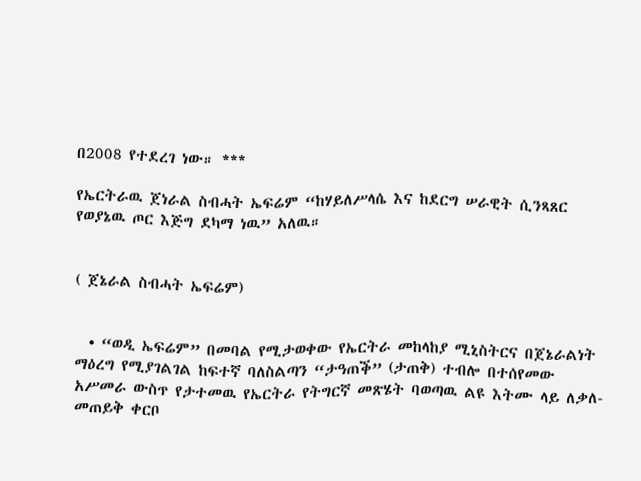በ2008 የተደረገ ነው። ***

የኤርትራዉ ጀነራል ስብሓት ኤፍሬም “ከሃይለሥላሴ እና ከደርግ ሠራዊት ሲንጻጸር የወያኔዉ ጦር እጅግ ደካማ ነዉ” አለዉ።


( ጀኔራል ስብሓት ኤፍሬም)


  • “ወዲ ኤፍሬም” በመባል የሚታወቀው የኤርትራ መከላከያ ሚኒስትርና በጀኔራልነት ማዕረግ የሚያገልገል ከፍተኛ ባለስልጣን “ታዓጠቕ” (ታጠቅ) ተብሎ በተሰየመው አሥመራ ውስጥ የታተመዉ የኤርትራ የትግርኛ መጽሄት ባወጣዉ ልዩ እትሙ ላይ ለቃለ-መጠይቅ ቀርቦ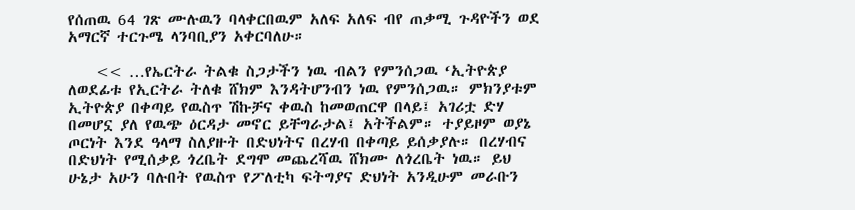የሰጠዉ 64 ገጽ ሙሉዉን ባላቀርበዉም አለፍ አለፍ ብየ ጠቃሚ ጉዳዮችን ወደ አማርኛ ተርጉሜ ላንባቢያን አቀርባለሁ።

    << …የኤርትራ ትልቁ ስጋታችን ነዉ ብልን የምንሰጋዉ ‘ኢትዮጵያ ለወደፊቱ የኢርትራ ትለቁ ሸክም እንዳትሆንብን ነዉ የምንሰጋዉ። ምክንያቱም ኢትዮጵያ በቀጣይ የዉስጥ ሽኩቻና ቀዉስ ከመወጠርዋ በላይ፤ አገሪቷ ድሃ በመሆኗ ያለ የዉጭ ዕርዳታ መኖር ይቸግራታል፤ አትችልም። ተያይዞም ወያኔ ጦርነት እንደ ዓላማ ስለያዙት በድህነትና በረሃብ በቀጣይ ይሰቃያሉ። በረሃብና በድህነት የሚሰቃይ ጎረቤት ደግሞ መጨረሻዉ ሸክሙ ለጎረቤት ነዉ። ይህ ሁኔታ አሁን ባሉበት የዉስጥ የፖለቲካ ፍትግያና ድህነት አንዲሁም መራቡን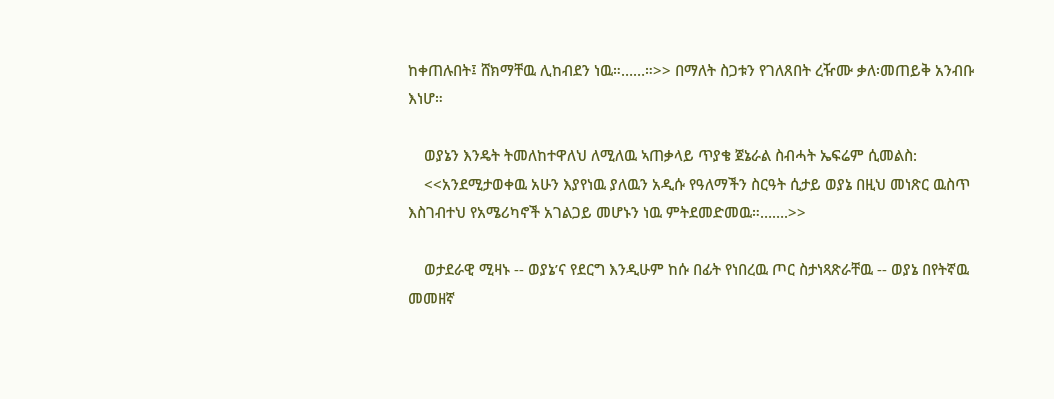ከቀጠሉበት፤ ሸክማቸዉ ሊከብደን ነዉ።……።>> በማለት ስጋቱን የገለጸበት ረዥሙ ቃለ፡መጠይቅ አንብቡ እነሆ።

    ወያኔን እንዴት ትመለከተዋለህ ለሚለዉ ኣጠቃላይ ጥያቄ ጀኔራል ስብሓት ኤፍሬም ሲመልስ:
    <<አንደሚታወቀዉ አሁን እያየነዉ ያለዉን አዲሱ የዓለማችን ስርዓት ሲታይ ወያኔ በዚህ መነጽር ዉስጥ እስገብተህ የአሜሪካኖች አገልጋይ መሆኑን ነዉ ምትደመድመዉ።…….>>

    ወታደራዊ ሚዛኑ -- ወያኔ’ና የደርግ እንዲሁም ከሱ በፊት የነበረዉ ጦር ስታነጻጽራቸዉ -- ወያኔ በየትኛዉ መመዘኛ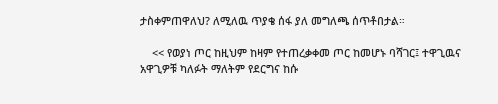ታስቀምጠዋለህ? ለሚለዉ ጥያቄ ሰፋ ያለ መግለጫ ሰጥቶበታል።

    << የወያነ ጦር ከዚህም ከዛም የተጠረቃቀመ ጦር ከመሆኑ ባሻገር፤ ተዋጊዉና አዋጊዎቹ ካለፉት ማለትም የደርግና ከሱ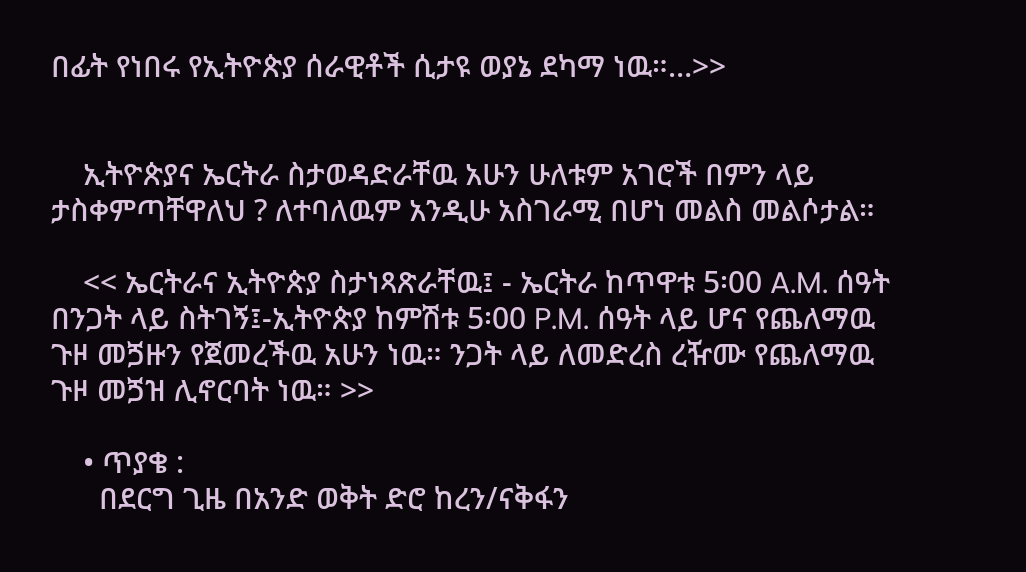በፊት የነበሩ የኢትዮጵያ ሰራዊቶች ሲታዩ ወያኔ ደካማ ነዉ።…>>


    ኢትዮጵያና ኤርትራ ስታወዳድራቸዉ አሁን ሁለቱም አገሮች በምን ላይ ታስቀምጣቸዋለህ ? ለተባለዉም አንዲሁ አስገራሚ በሆነ መልስ መልሶታል።

    << ኤርትራና ኢትዮጵያ ስታነጻጽራቸዉ፤ - ኤርትራ ከጥዋቱ 5፡00 A.M. ሰዓት በንጋት ላይ ስትገኝ፤-ኢትዮጵያ ከምሽቱ 5፡00 P.M. ሰዓት ላይ ሆና የጨለማዉ ጉዞ መጛዙን የጀመረችዉ አሁን ነዉ። ንጋት ላይ ለመድረስ ረዥሙ የጨለማዉ ጉዞ መጛዝ ሊኖርባት ነዉ። >>

    • ጥያቄ :
      በደርግ ጊዜ በአንድ ወቅት ድሮ ከረን/ናቅፋን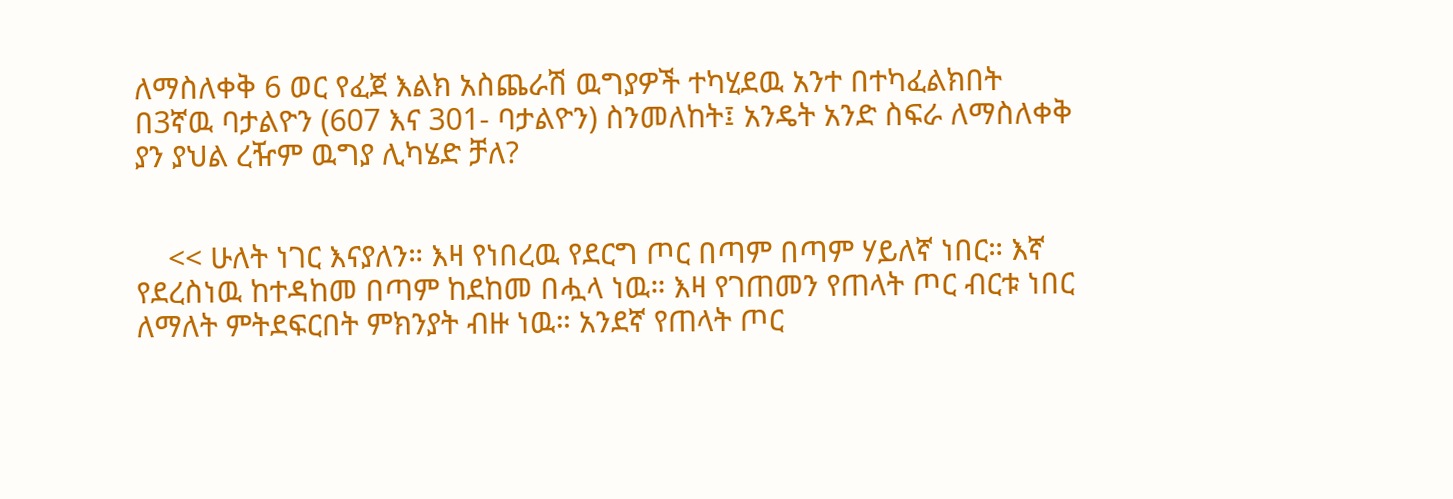ለማስለቀቅ 6 ወር የፈጀ እልክ አስጨራሽ ዉግያዎች ተካሂደዉ አንተ በተካፈልክበት በ3ኛዉ ባታልዮን (607 እና 301- ባታልዮን) ስንመለከት፤ አንዴት አንድ ስፍራ ለማስለቀቅ ያን ያህል ረዥም ዉግያ ሊካሄድ ቻለ?


    << ሁለት ነገር እናያለን። እዛ የነበረዉ የደርግ ጦር በጣም በጣም ሃይለኛ ነበር። እኛ የደረስነዉ ከተዳከመ በጣም ከደከመ በሗላ ነዉ። እዛ የገጠመን የጠላት ጦር ብርቱ ነበር ለማለት ምትደፍርበት ምክንያት ብዙ ነዉ። አንደኛ የጠላት ጦር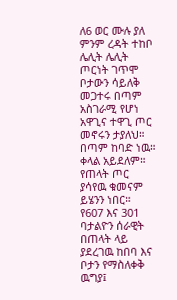ለ6 ወር ሙሉ ያለ ምንም ረዳት ተከቦ ሌሊት ሌሊት ጦርነት ገጥሞ ቦታውን ሳይለቅ መጋተሩ በጣም አስገራሚ የሆነ አዋጊና ተዋጊ ጦር መኖሩን ታያለህ። በጣም ከባድ ነዉ። ቀላል አይደለም። የጠላት ጦር ያሳየዉ ቁመናም ይሄንን ነበር። የ607 እና 301 ባታልዮን ሰራዊት በጠላት ላይ ያደረገዉ ከበባ እና ቦታን የማስለቀቅ ዉግያ፤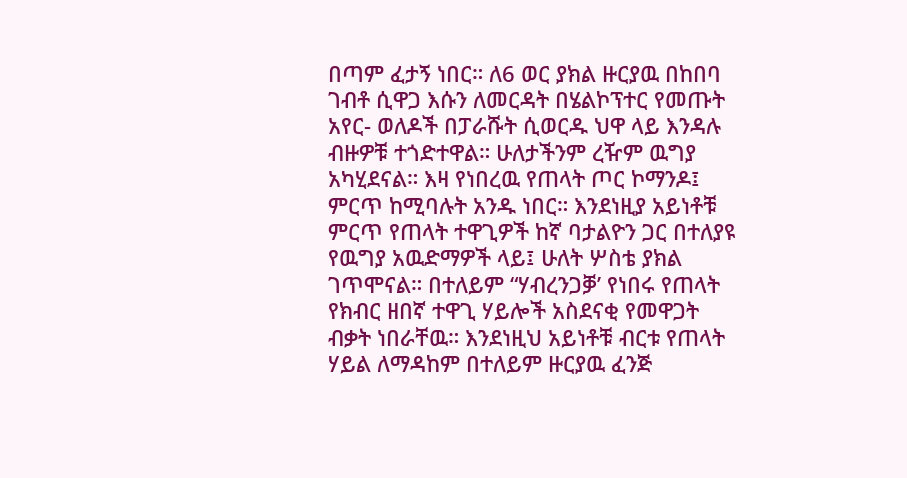በጣም ፈታኝ ነበር። ለ6 ወር ያክል ዙርያዉ በከበባ ገብቶ ሲዋጋ እሱን ለመርዳት በሄልኮፕተር የመጡት አየር- ወለዶች በፓራሹት ሲወርዱ ህዋ ላይ እንዳሉ ብዙዎቹ ተጎድተዋል። ሁለታችንም ረዥም ዉግያ አካሂደናል። እዛ የነበረዉ የጠላት ጦር ኮማንዶ፤ ምርጥ ከሚባሉት አንዱ ነበር። እንደነዚያ አይነቶቹ ምርጥ የጠላት ተዋጊዎች ከኛ ባታልዮን ጋር በተለያዩ የዉግያ አዉድማዎች ላይ፤ ሁለት ሦስቴ ያክል ገጥሞናል። በተለይም “ሃብረንጋቓ’ የነበሩ የጠላት የክብር ዘበኛ ተዋጊ ሃይሎች አስደናቂ የመዋጋት ብቃት ነበራቸዉ። እንደነዚህ አይነቶቹ ብርቱ የጠላት ሃይል ለማዳከም በተለይም ዙርያዉ ፈንጅ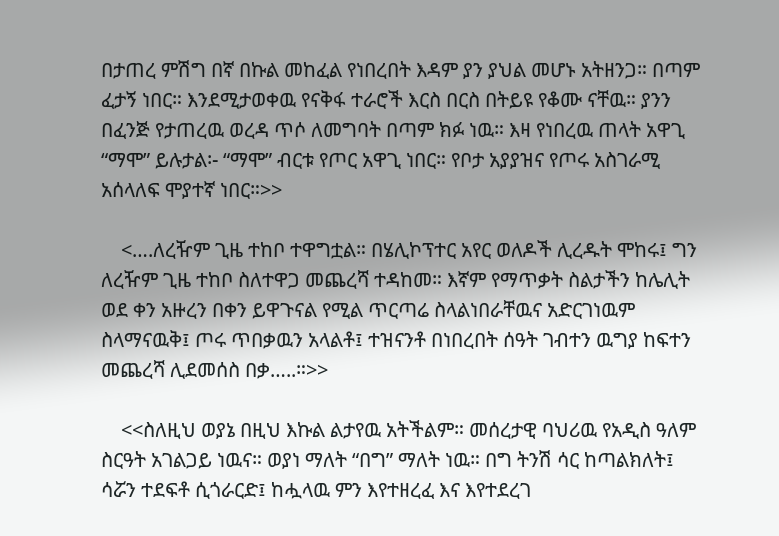በታጠረ ምሽግ በኛ በኩል መከፈል የነበረበት እዳም ያን ያህል መሆኑ አትዘንጋ። በጣም ፈታኝ ነበር። እንደሚታወቀዉ የናቅፋ ተራሮች እርስ በርስ በትይዩ የቆሙ ናቸዉ። ያንን በፈንጅ የታጠረዉ ወረዳ ጥሶ ለመግባት በጣም ክፉ ነዉ። እዛ የነበረዉ ጠላት አዋጊ “ማሞ” ይሉታል፡- “ማሞ” ብርቱ የጦር አዋጊ ነበር። የቦታ አያያዝና የጦሩ አስገራሚ አሰላለፍ ሞያተኛ ነበር።>>

    <….ለረዥም ጊዜ ተከቦ ተዋግቷል። በሄሊኮፕተር አየር ወለዶች ሊረዱት ሞከሩ፤ ግን ለረዥም ጊዜ ተከቦ ስለተዋጋ መጨረሻ ተዳከመ። እኛም የማጥቃት ስልታችን ከሌሊት ወደ ቀን አዙረን በቀን ይዋጉናል የሚል ጥርጣሬ ስላልነበራቸዉና አድርገነዉም ስላማናዉቅ፤ ጦሩ ጥበቃዉን አላልቶ፤ ተዝናንቶ በነበረበት ሰዓት ገብተን ዉግያ ከፍተን መጨረሻ ሊደመሰስ በቃ…..።>>

    <<ስለዚህ ወያኔ በዚህ እኩል ልታየዉ አትችልም። መሰረታዊ ባህሪዉ የአዲስ ዓለም ስርዓት አገልጋይ ነዉና። ወያነ ማለት “በግ” ማለት ነዉ። በግ ትንሽ ሳር ከጣልክለት፤ ሳሯን ተደፍቶ ሲጎራርድ፤ ከሗላዉ ምን እየተዘረፈ እና እየተደረገ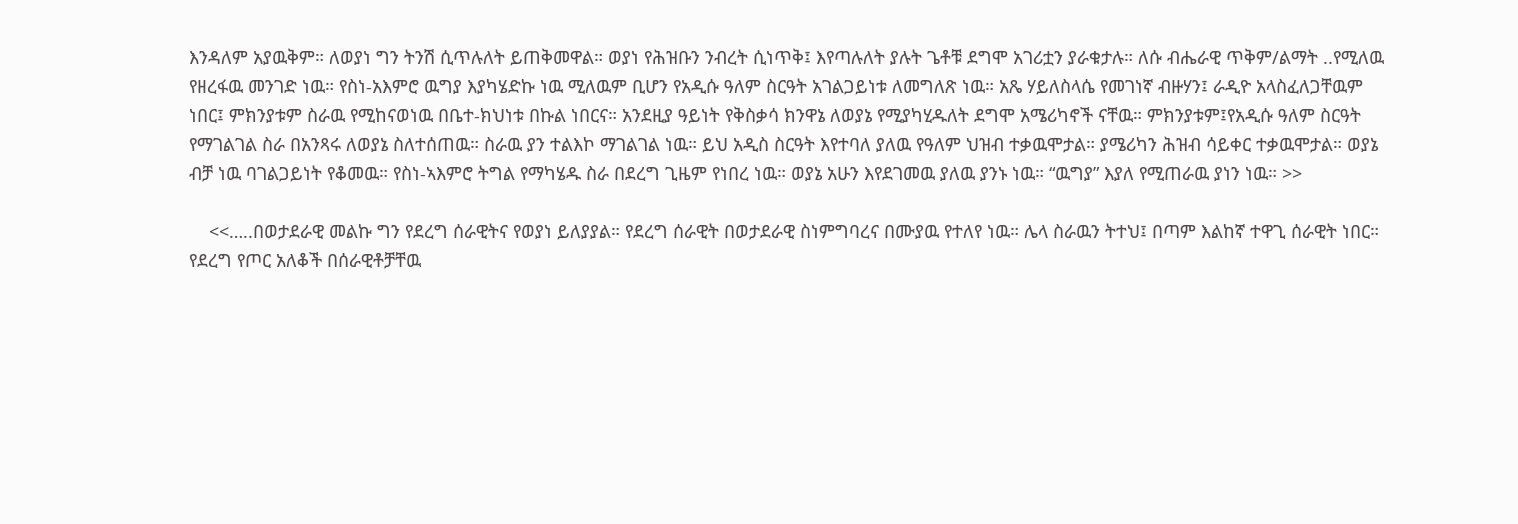እንዳለም አያዉቅም። ለወያነ ግን ትንሽ ሲጥሉለት ይጠቅመዋል። ወያነ የሕዝቡን ንብረት ሲነጥቅ፤ እየጣሉለት ያሉት ጌቶቹ ደግሞ አገሪቷን ያራቁታሉ። ለሱ ብሔራዊ ጥቅም/ልማት ..የሚለዉ የዘረፋዉ መንገድ ነዉ። የስነ-አእምሮ ዉግያ እያካሄድኩ ነዉ ሚለዉም ቢሆን የአዲሱ ዓለም ስርዓት አገልጋይነቱ ለመግለጽ ነዉ። አጼ ሃይለስላሴ የመገነኛ ብዙሃን፤ ራዲዮ አላስፈለጋቸዉም ነበር፤ ምክንያቱም ስራዉ የሚከናወነዉ በቤተ-ክህነቱ በኩል ነበርና። አንደዚያ ዓይነት የቅስቃሳ ክንዋኔ ለወያኔ የሚያካሂዱለት ደግሞ አሜሪካኖች ናቸዉ። ምክንያቱም፤የአዲሱ ዓለም ስርዓት የማገልገል ስራ በአንጻሩ ለወያኔ ስለተሰጠዉ። ስራዉ ያን ተልእኮ ማገልገል ነዉ። ይህ አዲስ ስርዓት እየተባለ ያለዉ የዓለም ህዝብ ተቃዉሞታል። ያሜሪካን ሕዝብ ሳይቀር ተቃዉሞታል። ወያኔ ብቻ ነዉ ባገልጋይነት የቆመዉ። የስነ-ኣእምሮ ትግል የማካሄዱ ስራ በደረግ ጊዜም የነበረ ነዉ። ወያኔ አሁን እየደገመዉ ያለዉ ያንኑ ነዉ። “ዉግያ” እያለ የሚጠራዉ ያነን ነዉ። >>

    <<…..በወታደራዊ መልኩ ግን የደረግ ሰራዊትና የወያነ ይለያያል። የደረግ ሰራዊት በወታደራዊ ስነምግባረና በሙያዉ የተለየ ነዉ። ሌላ ስራዉን ትተህ፤ በጣም እልከኛ ተዋጊ ሰራዊት ነበር። የደረግ የጦር አለቆች በሰራዊቶቻቸዉ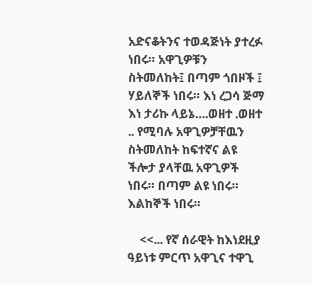አድናቆትንና ተወዳጅነት ያተረፉ ነበሩ። አዋጊዎቹን ስትመለከት፤ በጣም ጎበዞች ፤ ሃይለኞች ነበሩ። እነ ረጋሳ ጅማ እነ ታሪኩ ላይኔ….ወዘተ .ወዘተ .. የሚባሉ አዋጊዎቻቸዉን ስትመለከት ከፍተኛና ልዩ ችሎታ ያላቸዉ አዋጊዎች ነበሩ። በጣም ልዩ ነበሩ። እልከኞች ነበሩ።

    <<... የኛ ሰራዊት ከእነደዚያ ዓይነቱ ምርጥ አዋጊና ተዋጊ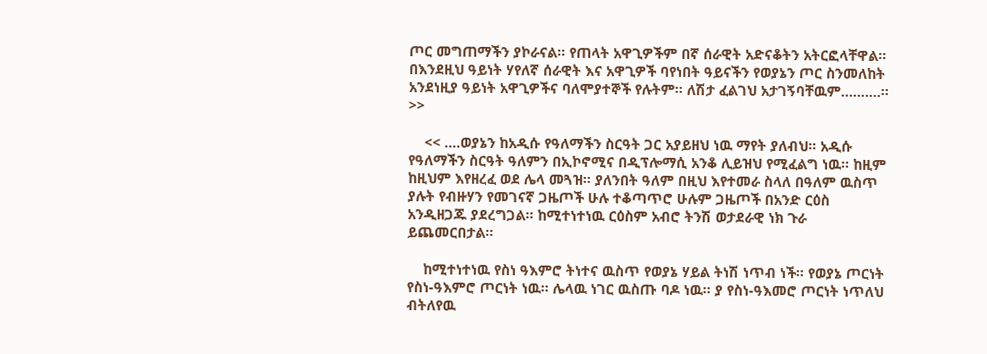ጦር መግጠማችን ያኮራናል። የጠላት አዋጊዎችም በኛ ሰራዊት አድናቆትን አትርፎላቸዋል። በእንደዚህ ዓይነት ሃየለኛ ሰራዊት እና አዋጊዎች ባየነበት ዓይናችን የወያኔን ጦር ስንመለከት አንደነዚያ ዓይነት አዋጊዎችና ባለሞያተኞች የሉትም። ለሽታ ፈልገህ አታገኝባቸዉም……….። >>

    << ….ወያኔን ከአዲሱ የዓለማችን ስርዓት ጋር አያይዘህ ነዉ ማየት ያለብህ። አዲሱ የዓለማችን ስርዓት ዓለምን በኢኮኖሚና በዲፕሎማሲ አንቆ ሊይዝህ የሚፈልግ ነዉ። ከዚም ከዚህም እየዘረፈ ወደ ሌላ መጓዝ። ያለንበት ዓለም በዚህ እየተመራ ስላለ በዓለም ዉስጥ ያሉት የብዙሃን የመገናኛ ጋዜጦች ሁሉ ተቆጣጥሮ ሁሉም ጋዜጦች በአንድ ርዕስ አንዲዘጋጁ ያደረግጋል። ከሚተነተነዉ ርዕስም አብሮ ትንሽ ወታደራዊ ነክ ጉራ ይጨመርበታል።

    ከሚተነተነዉ የስነ ዓእምሮ ትነተና ዉስጥ የወያኔ ሃይል ትነሽ ነጥብ ነች። የወያኔ ጦርነት የስነ-ዓእምሮ ጦርነት ነዉ። ሌላዉ ነገር ዉስጡ ባዶ ነዉ። ያ የስነ-ዓእመሮ ጦርነት ነጥለህ ብትለየዉ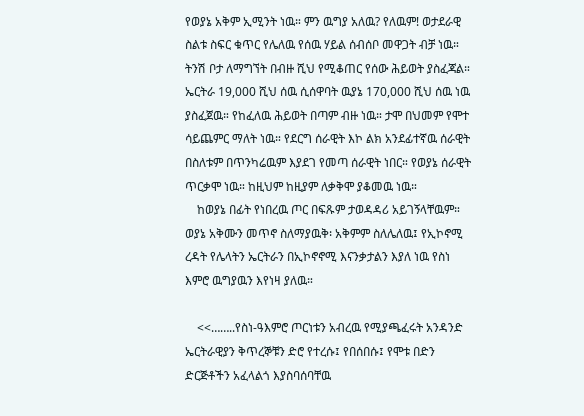የወያኔ አቅም ኢሚንት ነዉ። ምን ዉግያ አለዉ? የለዉም! ወታደራዊ ስልቱ ስፍር ቁጥር የሌለዉ የሰዉ ሃይል ሰብሰቦ መዋጋት ብቻ ነዉ። ትንሽ ቦታ ለማግኘት በብዙ ሺህ የሚቆጠር የሰው ሕይወት ያስፈጃል። ኤርትራ 19,000 ሺህ ሰዉ ሲሰዋባት ዉያኔ 170,000 ሺህ ሰዉ ነዉ ያስፈጀዉ። የከፈለዉ ሕይወት በጣም ብዙ ነዉ። ታሞ በህመም የሞተ ሳይጨምር ማለት ነዉ። የደርግ ሰራዊት እኮ ልክ አንደፊተኛዉ ሰራዊት በስለቱም በጥንካሬዉም እያደገ የመጣ ሰራዊት ነበር። የወያኔ ሰራዊት ጥርቃሞ ነዉ። ከዚህም ከዚያም ለቃቅሞ ያቆመዉ ነዉ።
    ከወያኔ በፊት የነበረዉ ጦር በፍጹም ታወዳዳሪ አይገኝላቸዉም። ወያኔ አቅሙን መጥኖ ስለማያዉቅ፡ አቅምም ስለሌለዉ፤ የኢኮኖሚ ረዳት የሌላትን ኤርትራን በኢኮኖኖሚ እናንቃታልን እያለ ነዉ የስነ እምሮ ዉግያዉን እየነዛ ያለዉ።

    <<……..የስነ-ዓእምሮ ጦርነቱን አብረዉ የሚያጫፈሩት አንዳንድ ኤርትራዊያን ቅጥረኞቹን ድሮ የተረሱ፤ የበሰበሱ፤ የሞቱ በድን ድርጅቶችን አፈላልጎ እያስባሰባቸዉ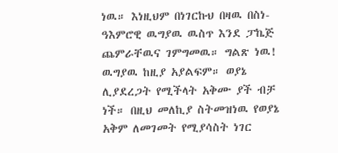ነዉ። እነዚህም በነገርኩህ በዛዉ በስነ-ዓእምሮዊ ዉግያዉ ዉስጥ እንደ ፓኬጅ ጨምራቸዉና ገምግመዉ። ግልጽ ነዉ! ዉግያዉ ከዚያ አያልፍም። ወያኔ ሊያደረጋት የሚችላት አቅሙ ያች ብቻ ነች። በዚህ መለኪያ ስትመዝነዉ የወያኔ አቅም ለመገመት የሚያሳስት ነገር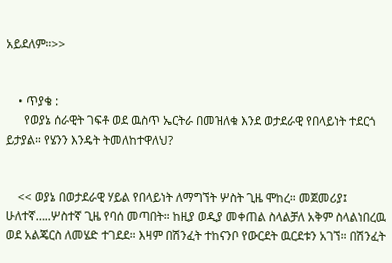አይደለም።>>


    • ጥያቄ :
      የወያኔ ሰራዊት ገፍቶ ወደ ዉስጥ ኤርትራ በመዝለቁ እንደ ወታደራዊ የበላይነት ተደርጎ ይታያል። የሄንን እንዴት ትመለከተዋለህ?


    << ወያኔ በወታደራዊ ሃይል የበላይነት ለማግኘት ሦስት ጊዜ ሞከረ። መጀመሪያ፤ ሁለተኛ…..ሦስተኛ ጊዜ የባሰ መጣበት። ከዚያ ወዲያ መቀጠል ስላልቻለ አቅም ስላልነበረዉ ወደ አልጄርስ ለመሄድ ተገደደ። እዛም በሽንፈት ተከናንቦ የውርደት ዉርደቱን አገኘ። በሽንፈት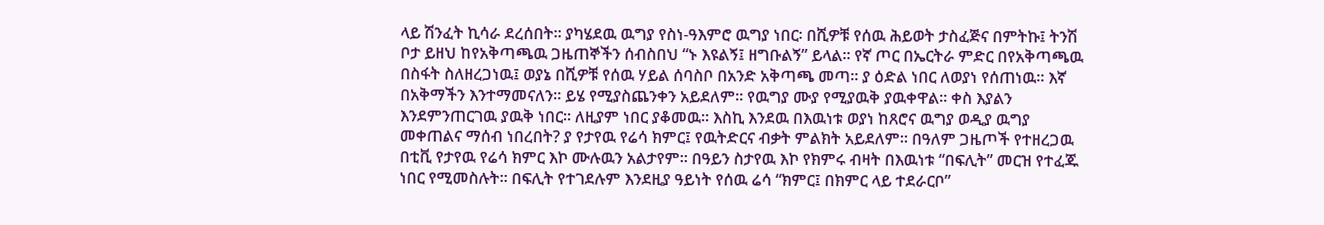ላይ ሽንፈት ኪሳራ ደረሰበት። ያካሄደዉ ዉግያ የስነ-ዓእምሮ ዉግያ ነበር፡ በሺዎቹ የሰዉ ሕይወት ታስፈጅና በምትኩ፤ ትንሽ ቦታ ይዘህ ከየአቅጣጫዉ ጋዜጠኞችን ሰብስበህ “ኑ እዩልኝ፤ ዘግቡልኝ” ይላል። የኛ ጦር በኤርትራ ምድር በየአቅጣጫዉ በስፋት ስለዘረጋነዉ፤ ወያኔ በሺዎቹ የሰዉ ሃይል ሰባስቦ በአንድ አቅጣጫ መጣ። ያ ዕድል ነበር ለወያነ የሰጠነዉ። እኛ በአቅማችን እንተማመናለን። ይሄ የሚያስጨንቀን አይደለም። የዉግያ ሙያ የሚያዉቅ ያዉቀዋል። ቀስ እያልን እንደምንጠርገዉ ያዉቅ ነበር። ለዚያም ነበር ያቆመዉ። እስኪ እንደዉ በእዉነቱ ወያነ ከጸሮና ዉግያ ወዲያ ዉግያ መቀጠልና ማሰብ ነበረበት? ያ የታየዉ የሬሳ ክምር፤ የዉትድርና ብቃት ምልክት አይደለም። በዓለም ጋዜጦች የተዘረጋዉ በቲቪ የታየዉ የሬሳ ክምር እኮ ሙሉዉን አልታየም። በዓይን ስታየዉ እኮ የክምሩ ብዛት በእዉነቱ “በፍሊት” መርዝ የተፈጁ ነበር የሚመስሉት። በፍሊት የተገደሉም እንደዚያ ዓይነት የሰዉ ሬሳ “ክምር፤ በክምር ላይ ተደራርቦ”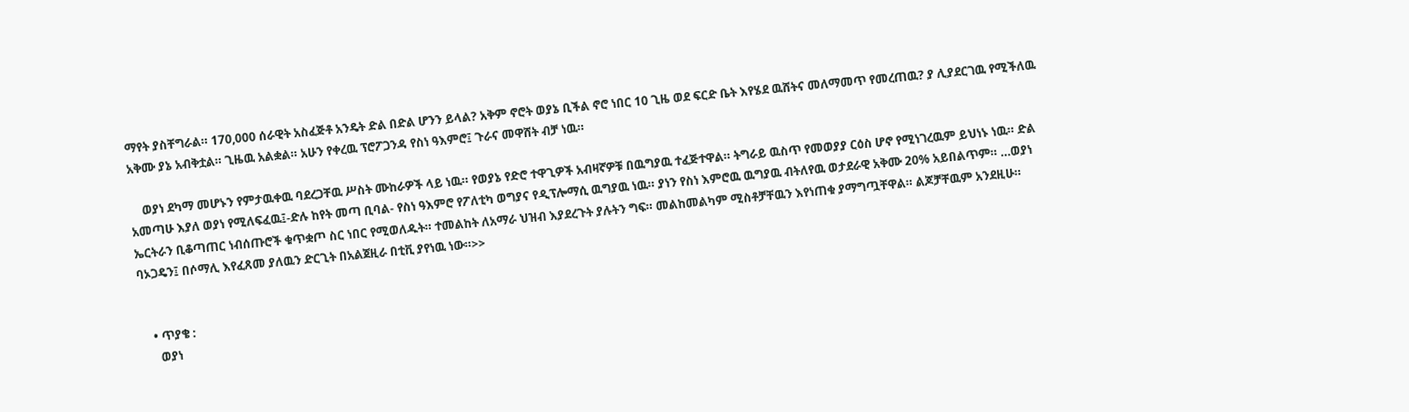ማየት ያስቸግራል። 170,000 ሰራዊት አስፈጅቶ አንዴት ድል በድል ሆንን ይላል? አቅም ኖሮት ወያኔ ቢችል ኖሮ ነበር 10 ጊዜ ወደ ፍርድ ቤት እየሄደ ዉሸትና መለማመጥ የመረጠዉ? ያ ሊያደርገዉ የሚችለዉ አቅሙ ያኔ አብቅቷል። ጊዜዉ አልቋል። አሁን የቀረዉ ፕሮፖጋንዳ የስነ ዓእምሮ፤ ጉራና መዋሸት ብቻ ነዉ።

    ወያነ ደካማ መሆኑን የምታዉቀዉ ባደረጋቸዉ ሥስት ሙከራዎች ላይ ነዉ። የወያኔ የድሮ ተዋጊዎች አብዛኛዎቹ በዉግያዉ ተፈጅተዋል። ትግራይ ዉስጥ የመወያያ ርዕስ ሆኖ የሚነገረዉም ይህነኑ ነዉ። ድል አመጣሁ እያለ ወያነ የሚለፍፈዉ፤-ድሉ ከየት መጣ ቢባል- የስነ ዓእምሮ የፖለቲካ ወግያና የዲፕሎማሲ ዉግያዉ ነዉ። ያነን የስነ እምሮዉ ዉግያዉ ብትለየዉ ወታደራዊ አቅሙ 20% አይበልጥም። …ወያነ ኤርትራን ቢቆጣጠር ነብሰጡሮች ቁጥቋጦ ስር ነበር የሚወለዱት። ተመልከት ለአማራ ህዝብ እያደረጉት ያሉትን ግፍ። መልከመልካም ሚስቶቻቸዉን እየነጠቁ ያማግጧቸዋል። ልጆቻቸዉም አንደዚሁ። ባኦጋዴን፤ በሶማሊ እየፈጸመ ያለዉን ድርጊት በአልጀዚራ በቲቪ ያየነዉ ነው።>>


    • ጥያቄ :
      ወያነ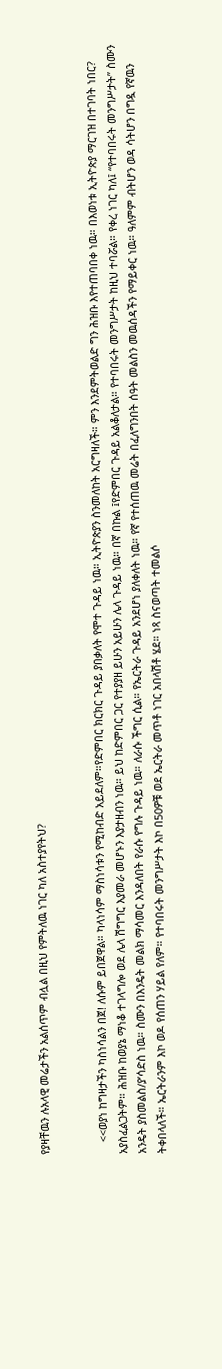የያዛቸዉን ሉአላዊ መሬታችን አልሰጥም ብሏል በዚህ የምትለዉ ነገር ካለ አስተያየትህ?


    <<ወያነ ከግዛታችን ካስነሳልን በጀ! ለሱም ይበጀዋል። ካላነሳም ማስነሳቱን የሚከብድ አይደለም።የድምበር ክርክር ጉዳይ ያበቃለት የሞተ ጉዳይ ነዉ። ኢትዮጵያን ስንመለከት አርግዛለች። ምን እንደምትወልድ ግን ሕዝቡ እየተጠባበቀ ነዉ። በእወነቱ ኢትዮጵያ ማርገዝ በተገባት ነበር? አያስፈልጋትም። ሕዝቡ ከወያኔ ማነቆ ተገላግሎ ወደ ሌላ ሽግግር እያመራ መሆኑን እያታዘብን ነዉ። ይህ ከድምበር ጋር የተያያዘ ይሁን አይሁን ሌላ ጉዳይ ነዉ። በኛ በኩል ፤የድምበር ጉዳይ አልቆለታል። የተባበሩት መንግሥታት ከዚህ ተባሯል። የቀረ ነገር ካለ፤ “የተባበሩት መንግሥታት” ስሙን አንዴት ያስመልስ/ያ’ሳድስ ነዉ። ስሙን በእንዴት መልክ ማሳመር እንዳለበት የራሱ የግሉ ጉዳይ ነዉ። ለራሱ ችግር ሲል። የኤርትራ ጉዳይ አንደሆነ ያለቀለት ነዉ። የኛ የተሰጠዉ መሬት በፈለግንበት ሰዓት መልስን መዉሰዳችን የማይቀር ነዉ። ዓለምም ብትሆን ወዳ ሳትሆን በግዷ የኛዉን ትቀበላለች። ኤርትራንም እኮ ወዶ የሰጠን ሃይል የለም። የተባበሩት መንግሥታት እኮ በ50ዎቹ ወደ ኤርትራ መጥቶ ነገር አበላሽቶ ሄደ። ነጻ ስናወጣት ተመልሶ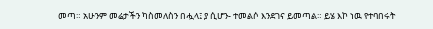መጣ። አሁንም መሬታችን ካስመለስን በሗላ፤ ያ ሲሆን- ተመልሶ እንደገና ይመጣል። ይሄ እኮ ነዉ የተባበሩት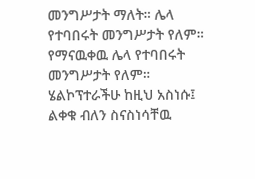መንግሥታት ማለት። ሌላ የተባበሩት መንግሥታት የለም። የማናዉቀዉ ሌላ የተባበሩት መንግሥታት የለም። ሄልኮፕተራችሁ ከዚህ አስነሱ፤ ልቀቁ ብለን ስናስነሳቸዉ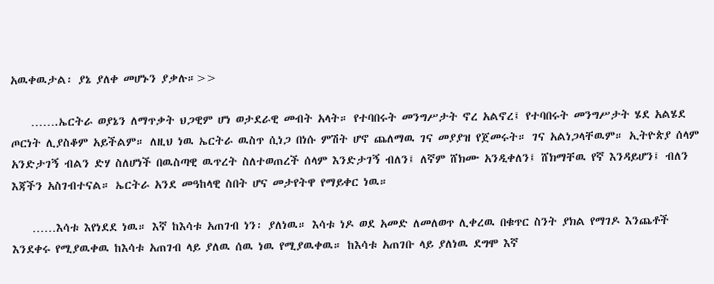አዉቀዉታል፡ ያኔ ያለቀ መሆኑን ያቃሉ።>>

    …….ኤርትራ ወያኔን ለማጥቃት ህጋዊም ሆነ ወታደራዊ መብት አላት። የተባበሩት መንግሥታት ኖረ አልኖረ፤ የተባበሩት መንግሥታት ሄደ አልሄደ ጦርነት ሊያስቆም አይችልም። ለዚህ ነዉ ኤርትራ ዉስጥ ሲነጋ በነሱ ምሽት ሆኖ ጨለማዉ ገና መያያዝ የጀመሩት። ገና አልነጋላቸዉም። ኢትዮጵያ ሰላም አንድታገኝ ብልን ድሃ ስለሆነች በዉስጣዊ ዉጥረት ስለተወጠረች ሰላም እንድታገኝ ብለን፤ ለኛም ሸክሙ አንዲቀለን፤ ሸክማቸዉ የኛ እንዳይሆን፤ ብለን እጃችን አስገብተናል። ኤርትራ አንደ መዓከላዊ ስበት ሆና መታየትዋ የማይቀር ነዉ።

    ……እሳቱ እየነደደ ነዉ። እኛ ከእሳቱ አጠገብ ነን፡ ያለነዉ። እሳቱ ነዶ ወደ አመድ ለመለወጥ ሊቀረዉ በቁጥር ስንት ያክል የማገዶ እንጨቶች እንደቀሩ የሚያዉቀዉ ከእሳቱ አጠገብ ላይ ያለዉ ሰዉ ነዉ የሚያዉቀዉ። ከእሳቱ አጠገቡ ላይ ያለነዉ ደግሞ እኛ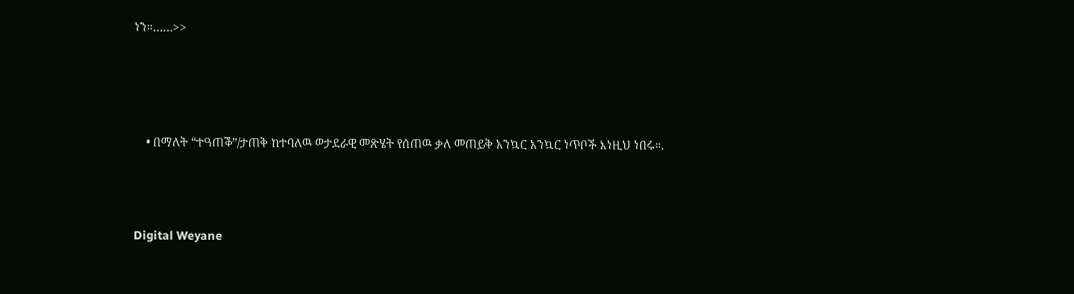ነን።……>>




    • በማለት “ተዓጠቕ”/ታጠቅ ከተባለዉ ወታደራዊ መጽሄት የሰጠዉ ቃለ መጠይቅ አንኳር አንኳር ነጥቦች እነዚህ ነበሩ።.



Digital Weyane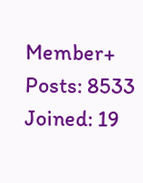Member+
Posts: 8533
Joined: 19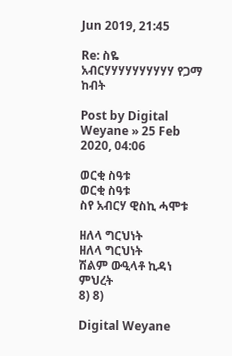Jun 2019, 21:45

Re: ስዬ አብርሃሃሃሃሃሃሃሃሃሃ የጋማ ከብት

Post by Digital Weyane » 25 Feb 2020, 04:06

ወርቂ ስዓቱ
ወርቂ ስዓቱ
ስየ አብርሃ ዊስኪ ሓሞቱ

ዘለላ ግርህነት
ዘለላ ግርህነት
ሽልም ውዒላቶ ኪዳነ ምህረት
8) 8)

Digital Weyane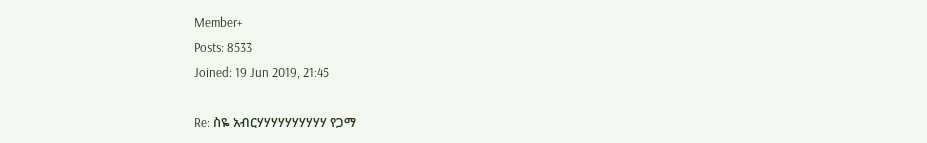Member+
Posts: 8533
Joined: 19 Jun 2019, 21:45

Re: ስዬ አብርሃሃሃሃሃሃሃሃሃሃ የጋማ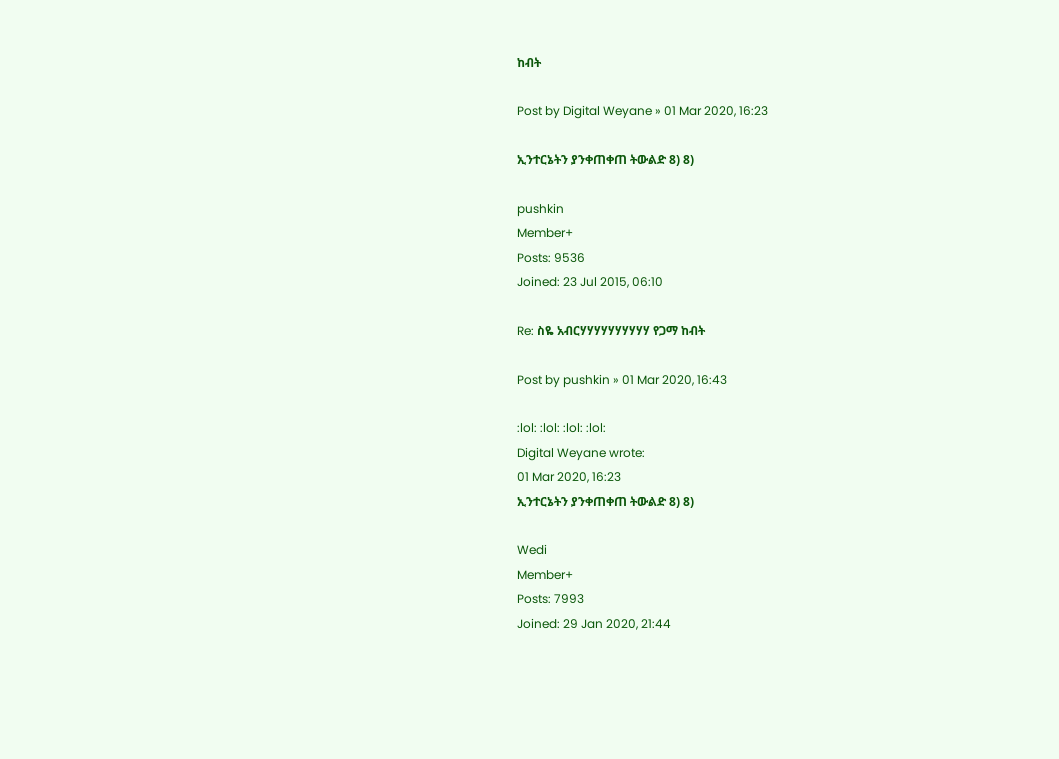ከብት

Post by Digital Weyane » 01 Mar 2020, 16:23

ኢንተርኔትን ያንቀጠቀጠ ትውልድ 8) 8)

pushkin
Member+
Posts: 9536
Joined: 23 Jul 2015, 06:10

Re: ስዬ አብርሃሃሃሃሃሃሃሃሃሃ የጋማ ከብት

Post by pushkin » 01 Mar 2020, 16:43

:lol: :lol: :lol: :lol:
Digital Weyane wrote:
01 Mar 2020, 16:23
ኢንተርኔትን ያንቀጠቀጠ ትውልድ 8) 8)

Wedi
Member+
Posts: 7993
Joined: 29 Jan 2020, 21:44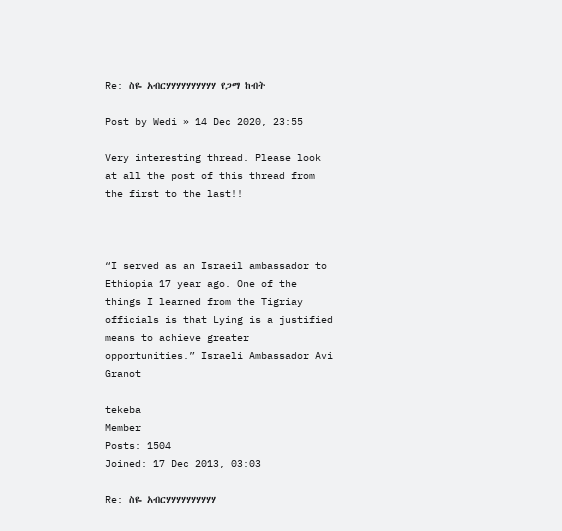Re: ስዬ አብርሃሃሃሃሃሃሃሃሃሃ የጋማ ከብት

Post by Wedi » 14 Dec 2020, 23:55

Very interesting thread. Please look at all the post of this thread from the first to the last!!



“I served as an Israeil ambassador to Ethiopia 17 year ago. One of the things I learned from the Tigriay officials is that Lying is a justified means to achieve greater opportunities.” Israeli Ambassador Avi Granot

tekeba
Member
Posts: 1504
Joined: 17 Dec 2013, 03:03

Re: ስዬ አብርሃሃሃሃሃሃሃሃሃሃ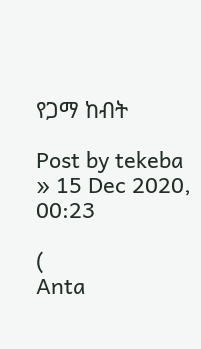የጋማ ከብት

Post by tekeba » 15 Dec 2020, 00:23

(
Anta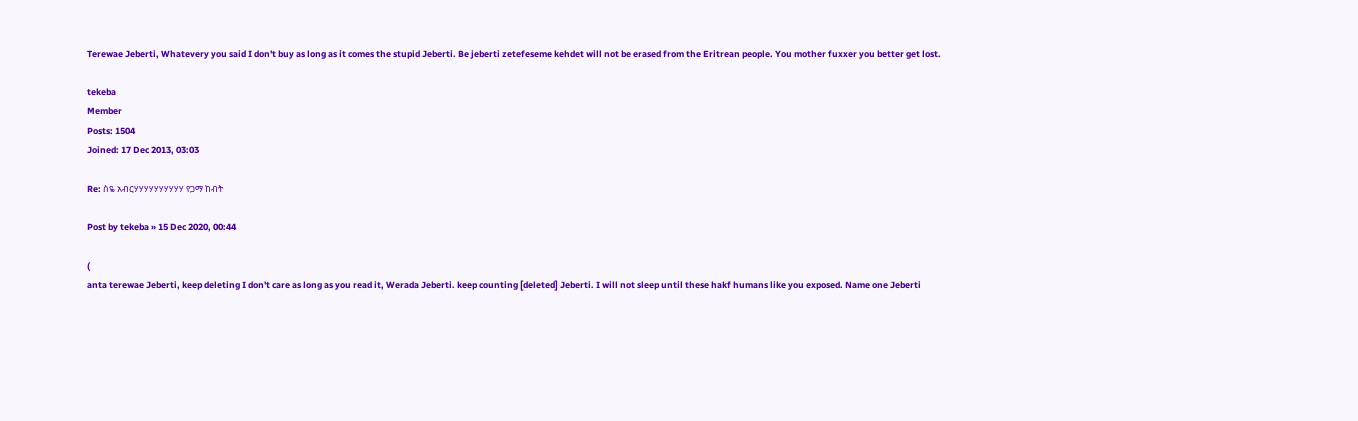Terewae Jeberti, Whatevery you said I don't buy as long as it comes the stupid Jeberti. Be jeberti zetefeseme kehdet will not be erased from the Eritrean people. You mother fuxxer you better get lost.

tekeba
Member
Posts: 1504
Joined: 17 Dec 2013, 03:03

Re: ስዬ አብርሃሃሃሃሃሃሃሃሃሃ የጋማ ከብት

Post by tekeba » 15 Dec 2020, 00:44

(
anta terewae Jeberti, keep deleting I don't care as long as you read it, Werada Jeberti. keep counting [deleted] Jeberti. I will not sleep until these hakf humans like you exposed. Name one Jeberti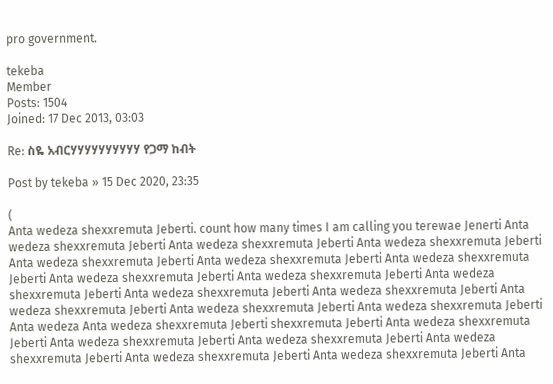pro government.

tekeba
Member
Posts: 1504
Joined: 17 Dec 2013, 03:03

Re: ስዬ አብርሃሃሃሃሃሃሃሃሃሃ የጋማ ከብት

Post by tekeba » 15 Dec 2020, 23:35

(
Anta wedeza shexxremuta Jeberti. count how many times I am calling you terewae Jenerti Anta wedeza shexxremuta Jeberti Anta wedeza shexxremuta Jeberti Anta wedeza shexxremuta Jeberti Anta wedeza shexxremuta Jeberti Anta wedeza shexxremuta Jeberti Anta wedeza shexxremuta Jeberti Anta wedeza shexxremuta Jeberti Anta wedeza shexxremuta Jeberti Anta wedeza shexxremuta Jeberti Anta wedeza shexxremuta Jeberti Anta wedeza shexxremuta Jeberti Anta wedeza shexxremuta Jeberti Anta wedeza shexxremuta Jeberti Anta wedeza shexxremuta Jeberti Anta wedeza Anta wedeza shexxremuta Jeberti shexxremuta Jeberti Anta wedeza shexxremuta Jeberti Anta wedeza shexxremuta Jeberti Anta wedeza shexxremuta Jeberti Anta wedeza shexxremuta Jeberti Anta wedeza shexxremuta Jeberti Anta wedeza shexxremuta Jeberti Anta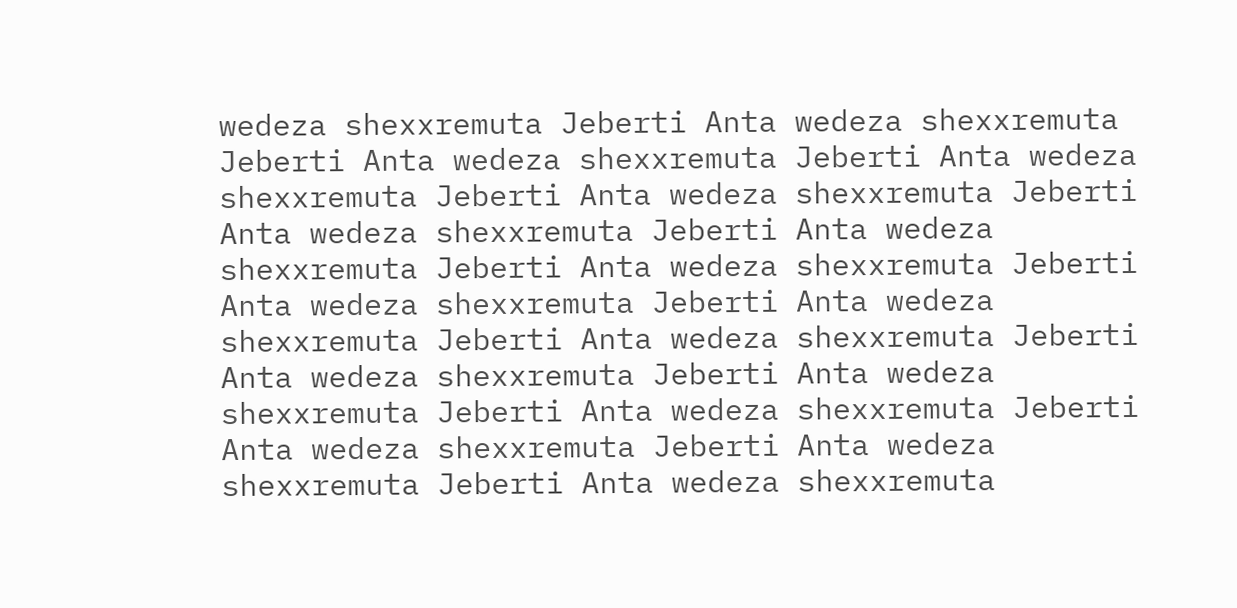wedeza shexxremuta Jeberti Anta wedeza shexxremuta Jeberti Anta wedeza shexxremuta Jeberti Anta wedeza shexxremuta Jeberti Anta wedeza shexxremuta Jeberti Anta wedeza shexxremuta Jeberti Anta wedeza shexxremuta Jeberti Anta wedeza shexxremuta Jeberti Anta wedeza shexxremuta Jeberti Anta wedeza shexxremuta Jeberti Anta wedeza shexxremuta Jeberti Anta wedeza shexxremuta Jeberti Anta wedeza shexxremuta Jeberti Anta wedeza shexxremuta Jeberti Anta wedeza shexxremuta Jeberti Anta wedeza shexxremuta Jeberti Anta wedeza shexxremuta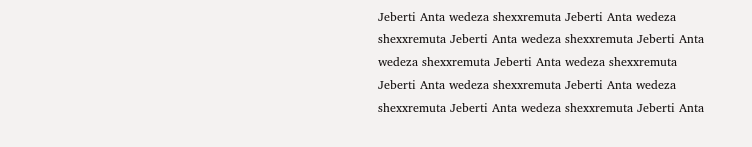Jeberti Anta wedeza shexxremuta Jeberti Anta wedeza shexxremuta Jeberti Anta wedeza shexxremuta Jeberti Anta wedeza shexxremuta Jeberti Anta wedeza shexxremuta Jeberti Anta wedeza shexxremuta Jeberti Anta wedeza shexxremuta Jeberti Anta wedeza shexxremuta Jeberti Anta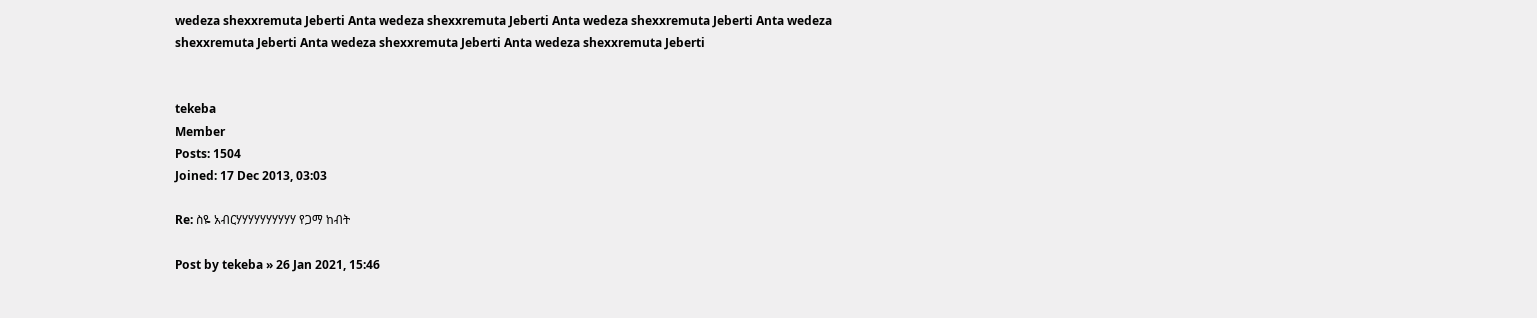wedeza shexxremuta Jeberti Anta wedeza shexxremuta Jeberti Anta wedeza shexxremuta Jeberti Anta wedeza shexxremuta Jeberti Anta wedeza shexxremuta Jeberti Anta wedeza shexxremuta Jeberti


tekeba
Member
Posts: 1504
Joined: 17 Dec 2013, 03:03

Re: ስዬ አብርሃሃሃሃሃሃሃሃሃሃ የጋማ ከብት

Post by tekeba » 26 Jan 2021, 15:46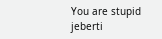You are stupid jeberti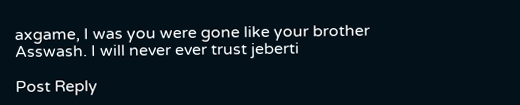axgame, I was you were gone like your brother Asswash. I will never ever trust jeberti

Post Reply